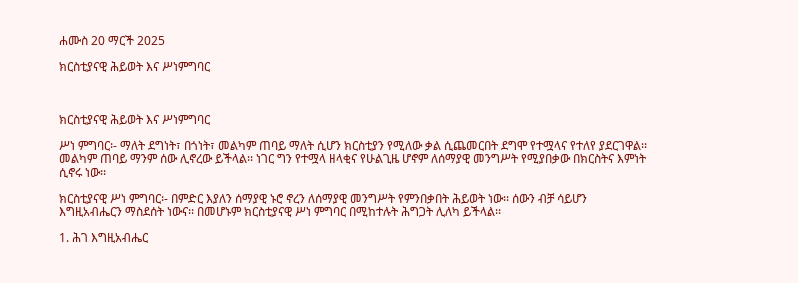ሐሙስ 20 ማርች 2025

ክርስቲያናዊ ሕይወት እና ሥነምግባር



ክርስቲያናዊ ሕይወት እና ሥነምግባር

ሥነ ምግባር፡- ማለት ደግነት፣ በጎነት፣ መልካም ጠባይ ማለት ሲሆን ክርስቲያን የሚለው ቃል ሲጨመርበት ደግሞ የተሟላና የተለየ ያደርገዋል፡፡ መልካም ጠባይ ማንም ሰው ሊኖረው ይችላል፡፡ ነገር ግን የተሟላ ዘላቂና የሁልጊዜ ሆኖም ለሰማያዊ መንግሥት የሚያበቃው በክርስትና እምነት ሲኖሩ ነው፡፡

ክርስቲያናዊ ሥነ ምግባር፡- በምድር እያለን ሰማያዊ ኑሮ ኖረን ለሰማያዊ መንግሥት የምንበቃበት ሕይወት ነው፡፡ ሰውን ብቻ ሳይሆን እግዚአብሔርን ማስደሰት ነውና፡፡ በመሆኑም ክርስቲያናዊ ሥነ ምግባር በሚከተሉት ሕግጋት ሊለካ ይችላል፡፡

1. ሕገ እግዚአብሔር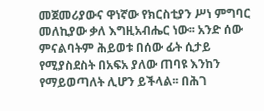መጀመሪያውና ዋነኛው የክርስቲያን ሥነ ምግባር መለኪያው ቃለ እግዚአብሔር ነው፡፡ አንድ ሰው ምናልባትም ሕይወቱ በሰው ፊት ሲታይ የሚያስደስት በአፍአ ያለው ጠባዩ እንከን የማይወጣለት ሊሆን ይችላል፡፡ በሕገ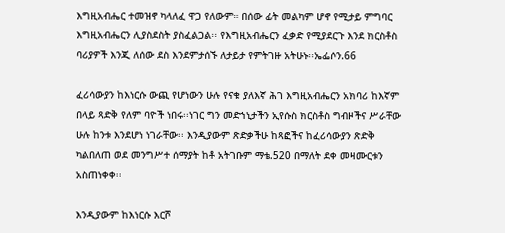እግዚአብሔር ተመዝኖ ካላለፈ ዋጋ የለውም። በሰው ፊት መልካም ሆኖ የሚታይ ምግባር እግዚአብሔርን ሊያስደስት ያስፈልጋል፡፡ የእግዚአብሔርን ፈቃድ የሚያደርጉ እንደ ክርስቶስ ባሪያዎች እንጂ ለሰው ደስ እንደምታሰኙ ለታይታ የምትገዙ አትሁኑ፡፡ኤፌሶን.66

ፈሪሳውያን ከእነርሱ ውጪ የሆነውን ሁሉ የናቁ ያለእኛ ሕገ እግዚአብሔርን አክባሪ ከእኛም በላይ ጻድቅ የለም ባዮች ነበሩ፡፡ነገር ግን መድኀኒታችን ኢየሱስ ክርስቶስ ግብዞችና ሥራቸው ሁሉ ከንቱ እንደሆነ ነገራቸው፡፡ እንዲያውም ጽድቃችሁ ከጻፎችና ከፈሪሳውያን ጽድቅ ካልበለጠ ወደ መንግሥተ ሰማያት ከቶ አትገቡም ማቴ.520 በማለት ደቀ መዛሙርቱን አስጠነቀቀ፡፡

እንዲያውም ከእነርሱ እርሾ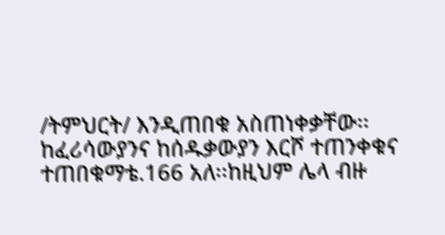/ትምህርት/ እንዲጠበቁ አስጠነቀቃቸው፡፡ከፈሪሳውያንና ከሰዱቃውያን እርሾ ተጠንቀቁና ተጠበቁማቴ.166 አለ፡፡ከዚህም ሌላ ብዙ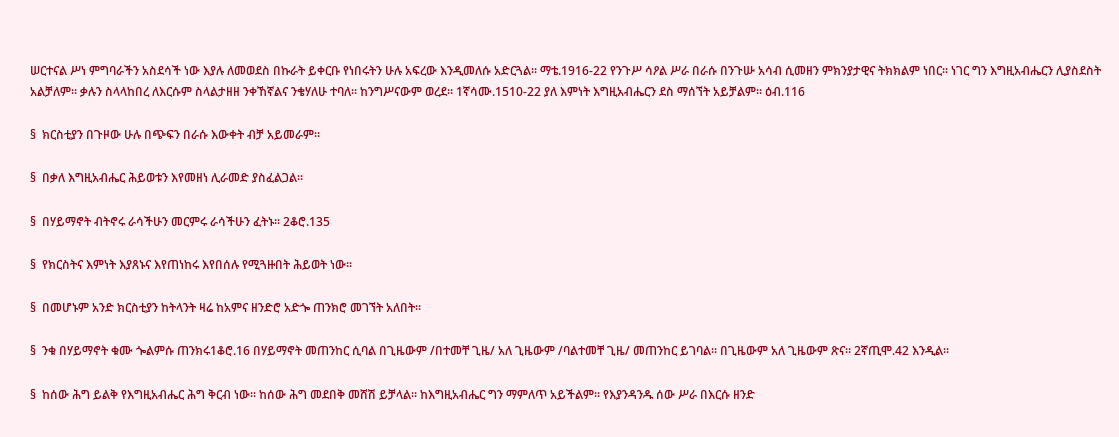ሠርተናል ሥነ ምግባራችን አስደሳች ነው እያሉ ለመወደስ በኩራት ይቀርቡ የነበሩትን ሁሉ አፍረው እንዲመለሱ አድርጓል፡፡ ማቴ.1916-22 የንጉሥ ሳዖል ሥራ በራሱ በንጉሡ አሳብ ሲመዘን ምክንያታዊና ትክክልም ነበር፡፡ ነገር ግን እግዚአብሔርን ሊያስደስት አልቻለም፡፡ ቃሉን ስላላከበረ ለእርሱም ስላልታዘዘ ንቀኸኛልና ንቄሃለሁ ተባለ፡፡ ከንግሥናውም ወረደ፡፡ 1ኛሳሙ.1510-22 ያለ እምነት እግዚአብሔርን ደስ ማሰኘት አይቻልም፡፡ ዕብ.116

§  ክርስቲያን በጉዞው ሁሉ በጭፍን በራሱ እውቀት ብቻ አይመራም፡፡

§  በቃለ እግዚአብሔር ሕይወቱን እየመዘነ ሊራመድ ያስፈልጋል፡፡

§  በሃይማኖት ብትኖሩ ራሳችሁን መርምሩ ራሳችሁን ፈትኑ፡፡ 2ቆሮ.135

§  የክርስትና እምነት እያጸኑና እየጠነከሩ እየበሰሉ የሚጓዙበት ሕይወት ነው፡፡

§  በመሆኑም አንድ ክርስቲያን ከትላንት ዛሬ ከአምና ዘንድሮ አድጐ ጠንክሮ መገኘት አለበት፡፡

§  ንቁ በሃይማኖት ቁሙ ጐልምሱ ጠንክሩ1ቆሮ.16 በሃይማኖት መጠንከር ሲባል በጊዜውም /በተመቸ ጊዜ/ አለ ጊዜውም /ባልተመቸ ጊዜ/ መጠንከር ይገባል፡፡ በጊዜውም አለ ጊዜውም ጽና፡፡ 2ኛጢሞ.42 እንዲል፡፡

§  ከሰው ሕግ ይልቅ የእግዚአብሔር ሕግ ቅርብ ነው፡፡ ከሰው ሕግ መደበቅ መሸሽ ይቻላል፡፡ ከእግዚአብሔር ግን ማምለጥ አይችልም፡፡ የእያንዳንዱ ሰው ሥራ በእርሱ ዘንድ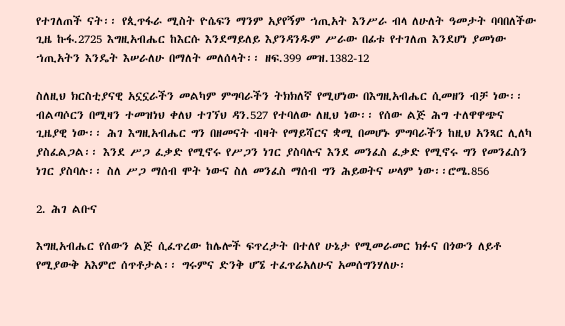የተገለጠች ናት፡፡ የጲጥፋራ ሚስት ዮሴፍን ማንም አያየኝም ኀጢአት እንሥራ ብላ ለሁለት ዓመታት ባባበለችው ጊዜ ኩፋ.2725 እግዚአብሔር ከእርሱ እንደማይለይ እያንዳንዱም ሥራው በፊቱ የተገለጠ እንደሆነ ያመነው ኀጢአትን እንዴት እሠራለሁ በማለት መለሰላት፡፡ ዘፍ.399 መዝ.1382-12

ስለዚህ ክርስቲያናዊ አኗኗራችን መልካም ምግባራችን ትክክለኛ የሚሆነው በእግዚአብሔር ሲመዘን ብቻ ነው፡፡ ብልጣሶርን በሚዛን ተመዝነህ ቀለህ ተገኘህ ዳን.527 የተባለው ለዚህ ነው፡፡ የሰው ልጅ ሕግ ተለዋዋጭና ጊዜያዊ ነው፡፡ ሕገ እግዚአብሔር ግን በዘመናት ብዛት የማይሻርና ቋሚ በመሆኑ ምግባራችን ከዚህ አንጻር ሊለካ ያስፈልጋል፡፡ እንደ ሥጋ ፈቃድ የሚኖሩ የሥጋን ነገር ያስባሉና እንደ መንፈስ ፈቃድ የሚኖሩ ግን የመንፈስን ነገር ያስባሉ፡፡ ስለ ሥጋ ማሰብ ሞት ነውና ስለ መንፈስ ማሰብ ግን ሕይወትና ሠላም ነው፡፡ሮሜ.856

2. ሕገ ልቡና

እግዚአብሔር የሰውን ልጅ ሲፈጥረው ከሌሎች ፍጥረታት በተለየ ሁኔታ የሚመራመር ክፉና በጎውን ለይቶ የሚያውቅ አእምሮ ሰጥቶታል፡፡ ግሩምና ድንቅ ሆኜ ተፈጥሬአለሁና አመሰግንሃለሁ፡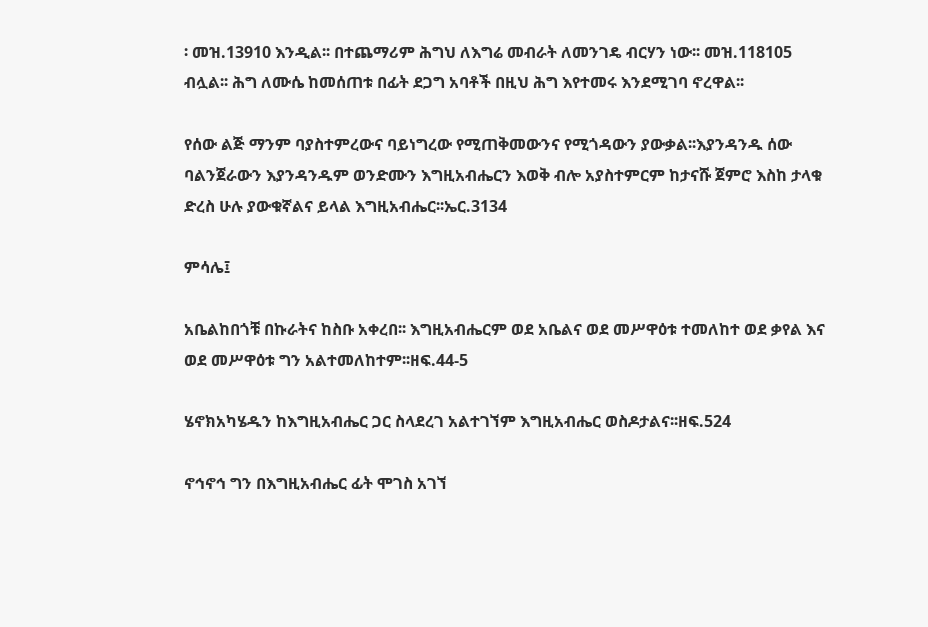፡ መዝ.13910 እንዲል፡፡ በተጨማሪም ሕግህ ለእግሬ መብራት ለመንገዴ ብርሃን ነው፡፡ መዝ.118105 ብሏል፡፡ ሕግ ለሙሴ ከመሰጠቱ በፊት ደጋግ አባቶች በዚህ ሕግ እየተመሩ እንደሚገባ ኖረዋል፡፡

የሰው ልጅ ማንም ባያስተምረውና ባይነግረው የሚጠቅመውንና የሚጎዳውን ያውቃል፡፡እያንዳንዱ ሰው ባልንጀራውን እያንዳንዱም ወንድሙን እግዚአብሔርን እወቅ ብሎ አያስተምርም ከታናሹ ጀምሮ እስከ ታላቁ ድረስ ሁሉ ያውቁኛልና ይላል እግዚአብሔር፡፡ኤር.3134

ምሳሌ፤

አቤልከበጎቹ በኩራትና ከስቡ አቀረበ፡፡ እግዚአብሔርም ወደ አቤልና ወደ መሥዋዕቱ ተመለከተ ወደ ቃየል እና ወደ መሥዋዕቱ ግን አልተመለከተም፡፡ዘፍ.44-5

ሄኖክአካሄዱን ከእግዚአብሔር ጋር ስላደረገ አልተገኘም እግዚአብሔር ወስዶታልና፡፡ዘፍ.524

ኖኅኖኅ ግን በእግዚአብሔር ፊት ሞገስ አገኘ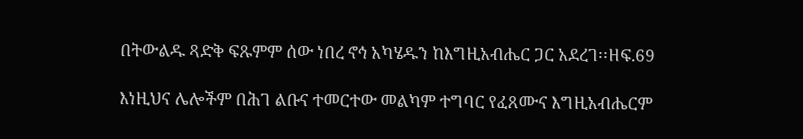በትውልዱ ጻድቅ ፍጹምም ሰው ነበረ ኖኅ አካሄዱን ከእግዚአብሔር ጋር አደረገ፡፡ዘፍ.69

እነዚህና ሌሎችም በሕገ ልቡና ተመርተው መልካም ተግባር የፈጸሙና እግዚአብሔርም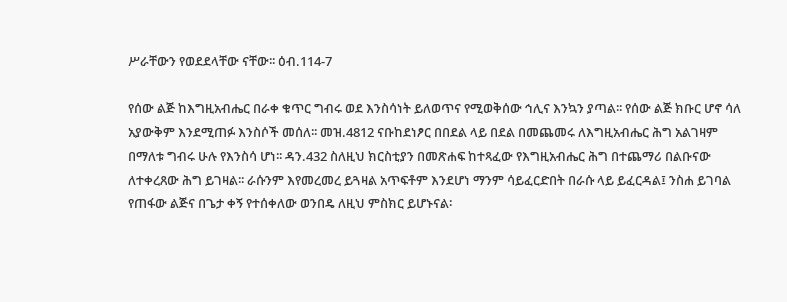ሥራቸውን የወደደላቸው ናቸው፡፡ ዕብ.114-7

የሰው ልጅ ከእግዚአብሔር በራቀ ቁጥር ግብሩ ወደ እንስሳነት ይለወጥና የሚወቅሰው ኅሊና እንኳን ያጣል፡፡ የሰው ልጅ ክቡር ሆኖ ሳለ አያውቅም እንደሚጠፉ እንስሶች መሰለ፡፡ መዝ.4812 ናቡከደነፆር በበደል ላይ በደል በመጨመሩ ለእግዚአብሔር ሕግ አልገዛም በማለቱ ግብሩ ሁሉ የእንስሳ ሆነ፡፡ ዳን.432 ስለዚህ ክርስቲያን በመጽሐፍ ከተጻፈው የእግዚአብሔር ሕግ በተጨማሪ በልቡናው ለተቀረጸው ሕግ ይገዛል፡፡ ራሱንም እየመረመረ ይጓዛል አጥፍቶም እንደሆነ ማንም ሳይፈርድበት በራሱ ላይ ይፈርዳል፤ ንስሐ ይገባል የጠፋው ልጅና በጌታ ቀኝ የተሰቀለው ወንበዴ ለዚህ ምስክር ይሆኑናል፡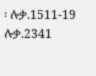፡ ሉቃ.1511-19 ሉቃ.2341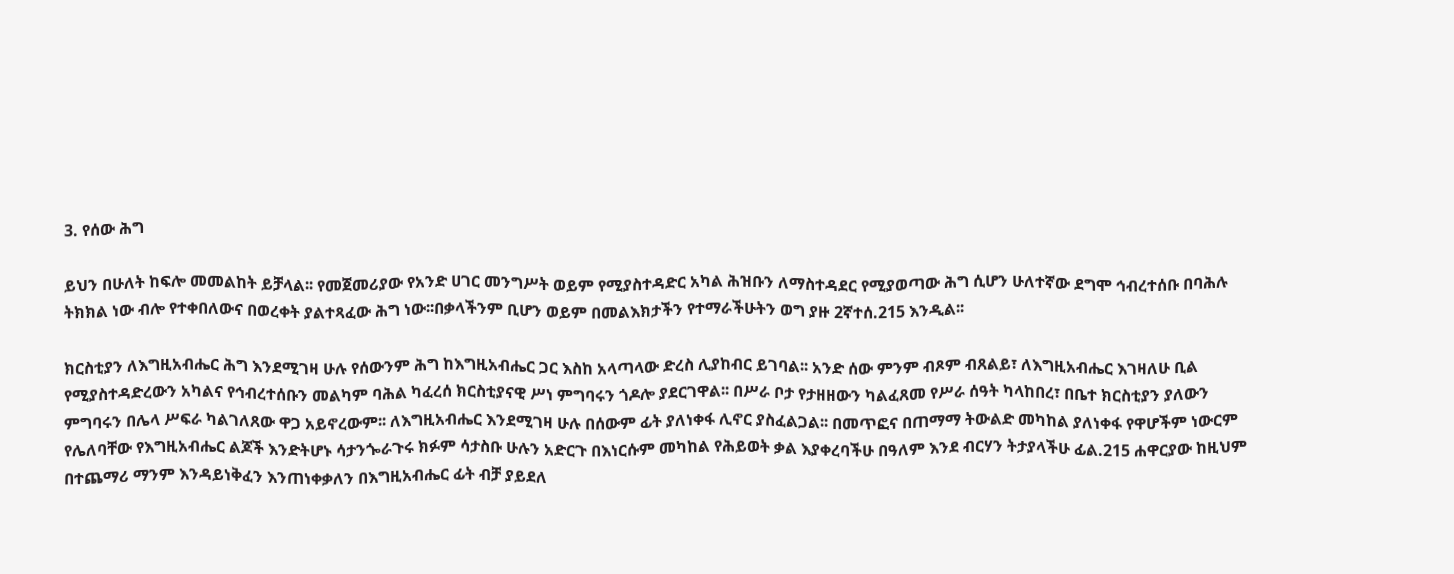3. የሰው ሕግ

ይህን በሁለት ከፍሎ መመልከት ይቻላል፡፡ የመጀመሪያው የአንድ ሀገር መንግሥት ወይም የሚያስተዳድር አካል ሕዝቡን ለማስተዳደር የሚያወጣው ሕግ ሲሆን ሁለተኛው ደግሞ ኅብረተሰቡ በባሕሉ ትክክል ነው ብሎ የተቀበለውና በወረቀት ያልተጻፈው ሕግ ነው፡፡በቃላችንም ቢሆን ወይም በመልእክታችን የተማራችሁትን ወግ ያዙ 2ኛተሰ.215 እንዲል፡፡

ክርስቲያን ለእግዚአብሔር ሕግ እንደሚገዛ ሁሉ የሰውንም ሕግ ከእግዚአብሔር ጋር እስከ አላጣላው ድረስ ሊያከብር ይገባል፡፡ አንድ ሰው ምንም ብጾም ብጸልይ፣ ለእግዚአብሔር እገዛለሁ ቢል የሚያስተዳድረውን አካልና የኅብረተሰቡን መልካም ባሕል ካፈረሰ ክርስቲያናዊ ሥነ ምግባሩን ጎዶሎ ያደርገዋል፡፡ በሥራ ቦታ የታዘዘውን ካልፈጸመ የሥራ ሰዓት ካላከበረ፣ በቤተ ክርስቲያን ያለውን ምግባሩን በሌላ ሥፍራ ካልገለጸው ዋጋ አይኖረውም፡፡ ለእግዚአብሔር እንደሚገዛ ሁሉ በሰውም ፊት ያለነቀፋ ሊኖር ያስፈልጋል፡፡ በመጥፎና በጠማማ ትውልድ መካከል ያለነቀፋ የዋሆችም ነውርም የሌለባቸው የእግዚአብሔር ልጆች እንድትሆኑ ሳታንጐራጉሩ ክፉም ሳታስቡ ሁሉን አድርጉ በእነርሱም መካከል የሕይወት ቃል እያቀረባችሁ በዓለም እንደ ብርሃን ትታያላችሁ ፊል.215 ሐዋርያው ከዚህም በተጨማሪ ማንም እንዳይነቅፈን እንጠነቀቃለን በእግዚአብሔር ፊት ብቻ ያይደለ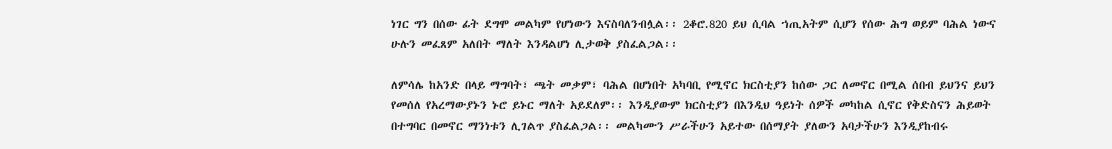ነገር ግን በሰው ፊት ደግሞ መልካም የሆነውን እናስባለንብሏል፡፡ 2ቆሮ.820 ይህ ሲባል ኀጢአትም ሲሆን የሰው ሕግ ወይም ባሕል ነውና ሁሉን መፈጸም አለበት ማለት እንዳልሆነ ሊታወቅ ያስፈልጋል፡፡

ለምሳሌ ከአንድ በላይ ማግባት፣ ጫት መቃም፣ ባሕል በሆነበት አካባቢ የሚኖር ክርስቲያን ከሰው ጋር ለመኖር በሚል ሰበብ ይህንና ይህን የመሰለ የአረማውያኑን ኑሮ ይኑር ማለት አይደለም፡፡ እንዲያውም ክርስቲያን በእንዲህ ዓይነት ሰዎች መካከል ሲኖር የቅድስናን ሕይወት በተግባር በመኖር ማንነቱን ሊገልጥ ያስፈልጋል፡፡ መልካሙን ሥራችሁን አይተው በሰማያት ያለውን አባታችሁን እንዲያከብሩ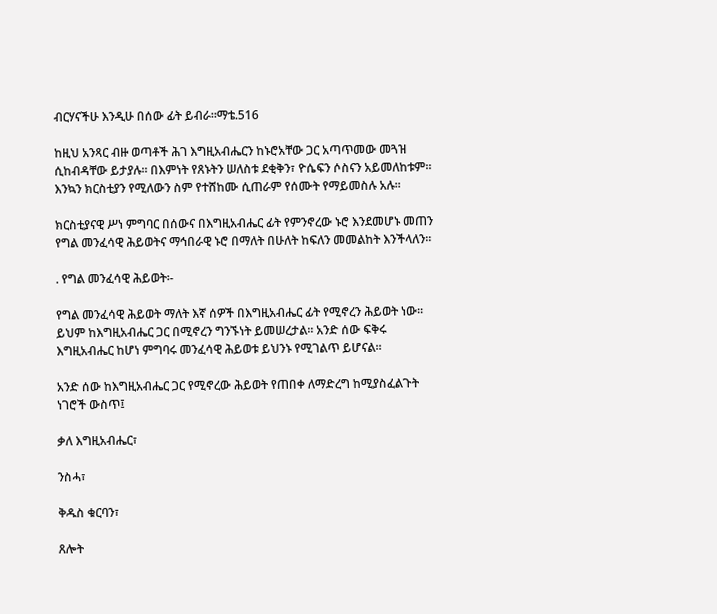ብርሃናችሁ እንዲሁ በሰው ፊት ይብራ፡፡ማቴ.516

ከዚህ አንጻር ብዙ ወጣቶች ሕገ እግዚአብሔርን ከኑሮአቸው ጋር አጣጥመው መጓዝ ሲከብዳቸው ይታያሉ፡፡ በእምነት የጸኑትን ሠለስቱ ደቂቅን፣ ዮሴፍን ሶስናን አይመለከቱም፡፡ እንኳን ክርስቲያን የሚለውን ስም የተሸከሙ ሲጠራም የሰሙት የማይመስሉ አሉ፡፡

ክርስቲያናዊ ሥነ ምግባር በሰውና በእግዚአብሔር ፊት የምንኖረው ኑሮ እንደመሆኑ መጠን የግል መንፈሳዊ ሕይወትና ማኅበራዊ ኑሮ በማለት በሁለት ከፍለን መመልከት እንችላለን፡፡

. የግል መንፈሳዊ ሕይወት፡-

የግል መንፈሳዊ ሕይወት ማለት እኛ ሰዎች በእግዚአብሔር ፊት የሚኖረን ሕይወት ነው፡፡ ይህም ከእግዚአብሔር ጋር በሚኖረን ግንኙነት ይመሠረታል፡፡ አንድ ሰው ፍቅሩ እግዚአብሔር ከሆነ ምግባሩ መንፈሳዊ ሕይወቱ ይህንኑ የሚገልጥ ይሆናል፡፡

አንድ ሰው ከእግዚአብሔር ጋር የሚኖረው ሕይወት የጠበቀ ለማድረግ ከሚያስፈልጉት ነገሮች ውስጥ፤

ቃለ እግዚአብሔር፣

ንስሓ፣

ቅዱስ ቁርባን፣

ጸሎት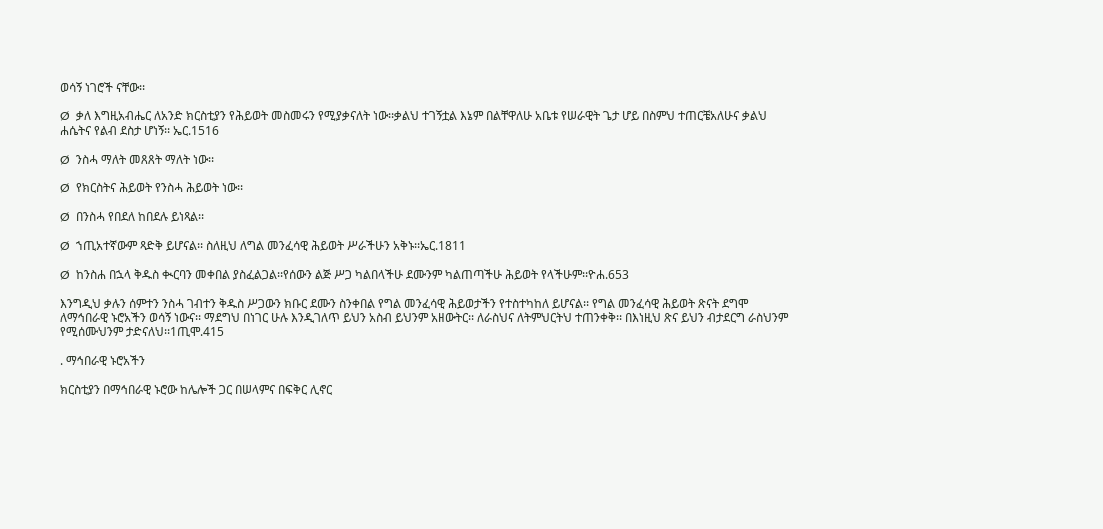ወሳኝ ነገሮች ናቸው፡፡

Ø  ቃለ እግዚአብሔር ለአንድ ክርስቲያን የሕይወት መስመሩን የሚያቃናለት ነው፡፡ቃልህ ተገኝቷል እኔም በልቸዋለሁ አቤቱ የሠራዊት ጌታ ሆይ በስምህ ተጠርቼአለሁና ቃልህ ሐሴትና የልብ ደስታ ሆነኝ፡፡ ኤር.1516

Ø  ንስሓ ማለት መጸጸት ማለት ነው፡፡

Ø  የክርስትና ሕይወት የንስሓ ሕይወት ነው፡፡

Ø  በንስሓ የበደለ ከበደሉ ይነጻል፡፡

Ø  ኀጢአተኛውም ጻድቅ ይሆናል፡፡ ስለዚህ ለግል መንፈሳዊ ሕይወት ሥራችሁን አቅኑ፡፡ኤር.1811

Ø  ከንስሐ በኋላ ቅዱስ ቊርባን መቀበል ያስፈልጋል፡፡የሰውን ልጅ ሥጋ ካልበላችሁ ደሙንም ካልጠጣችሁ ሕይወት የላችሁም፡፡ዮሐ.653

እንግዲህ ቃሉን ሰምተን ንስሓ ገብተን ቅዱስ ሥጋውን ክቡር ደሙን ስንቀበል የግል መንፈሳዊ ሕይወታችን የተስተካከለ ይሆናል፡፡ የግል መንፈሳዊ ሕይወት ጽናት ደግሞ ለማኅበራዊ ኑሮአችን ወሳኝ ነውና፡፡ ማደግህ በነገር ሁሉ እንዲገለጥ ይህን አስብ ይህንም አዘውትር፡፡ ለራስህና ለትምህርትህ ተጠንቀቅ፡፡ በእነዚህ ጽና ይህን ብታደርግ ራስህንም የሚሰሙህንም ታድናለህ፡፡1ጢሞ.415

. ማኅበራዊ ኑሮአችን

ክርስቲያን በማኅበራዊ ኑሮው ከሌሎች ጋር በሠላምና በፍቅር ሊኖር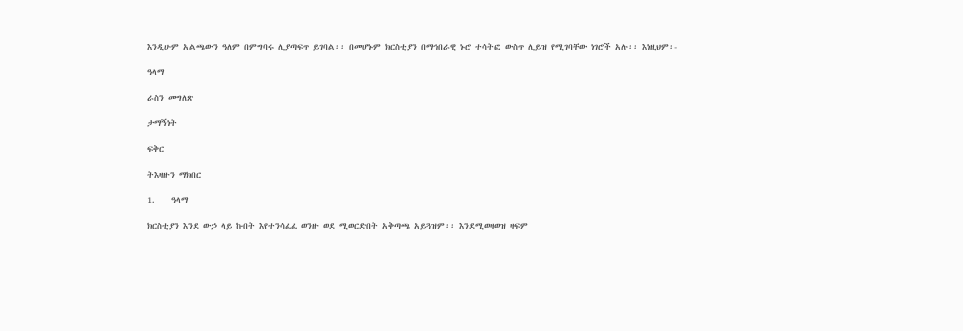እንዲሁም አልጫውን ዓለም በምግባሩ ሊያጣፍጥ ይገባል፡፡ በመሆኑም ክርስቲያን በማኅበራዊ ኑሮ ተሳትፎ ውስጥ ሊይዝ የሚገባቸው ነገሮች አሉ፡፡ እነዚህም፡-

ዓላማ

ራስን መግለጽ

ታማኝነት

ፍቅር

ትእዛዙን ማክበር

1.    ዓላማ

ክርስቲያን እንደ ውኃ ላይ ኩበት እየተንሳፈፈ ወንዙ ወደ ሚወርድበት አቅጣጫ አይጓዝም፡፡ እንደሚወዛወዝ ዛፍም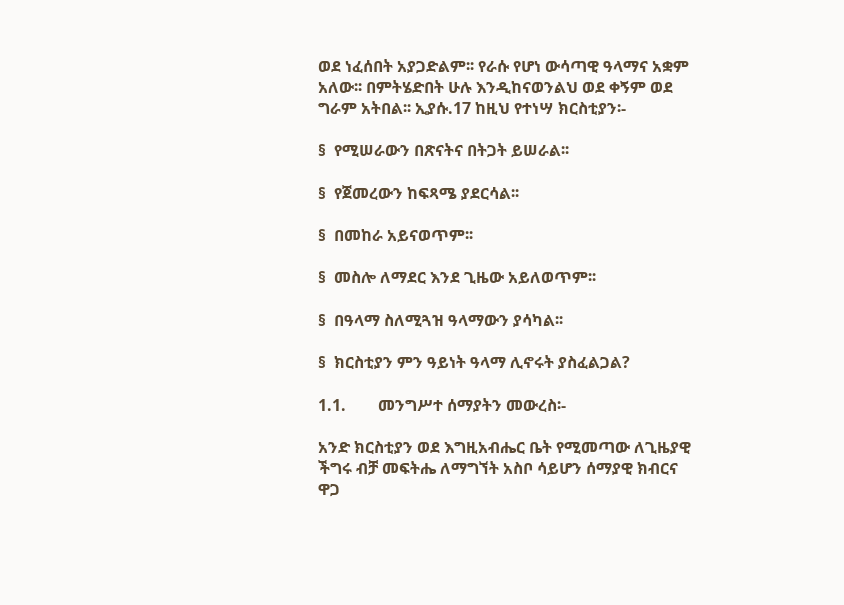ወደ ነፈሰበት አያጋድልም፡፡ የራሱ የሆነ ውሳጣዊ ዓላማና አቋም አለው፡፡ በምትሄድበት ሁሉ እንዲከናወንልህ ወደ ቀኝም ወደ ግራም አትበል፡፡ ኢያሱ.17 ከዚህ የተነሣ ክርስቲያን፡-

§  የሚሠራውን በጽናትና በትጋት ይሠራል፡፡

§  የጀመረውን ከፍጻሜ ያደርሳል፡፡

§  በመከራ አይናወጥም፡፡

§  መስሎ ለማደር እንደ ጊዜው አይለወጥም፡፡

§  በዓላማ ስለሚጓዝ ዓላማውን ያሳካል፡፡

§  ክርስቲያን ምን ዓይነት ዓላማ ሊኖሩት ያስፈልጋል?

1.1.        መንግሥተ ሰማያትን መውረስ፡-

አንድ ክርስቲያን ወደ እግዚአብሔር ቤት የሚመጣው ለጊዜያዊ ችግሩ ብቻ መፍትሔ ለማግኘት አስቦ ሳይሆን ሰማያዊ ክብርና ዋጋ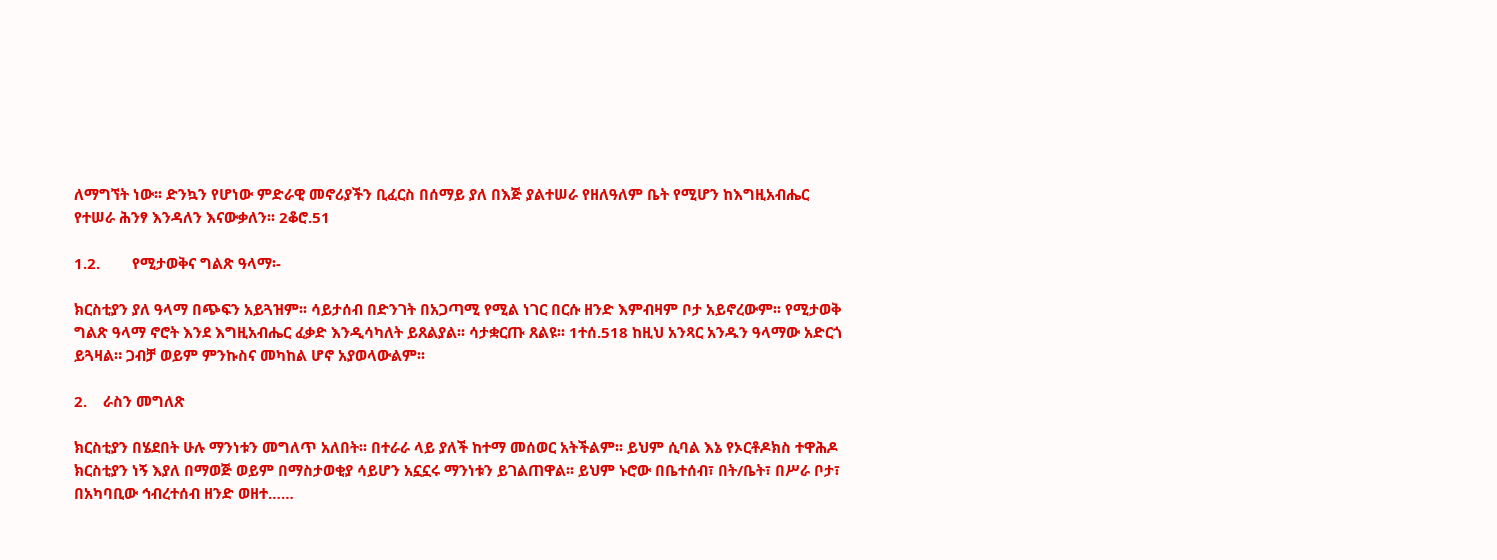ለማግኘት ነው፡፡ ድንኳን የሆነው ምድራዊ መኖሪያችን ቢፈርስ በሰማይ ያለ በእጅ ያልተሠራ የዘለዓለም ቤት የሚሆን ከእግዚአብሔር የተሠራ ሕንፃ እንዳለን እናውቃለን፡፡ 2ቆሮ.51

1.2.        የሚታወቅና ግልጽ ዓላማ፡-

ክርስቲያን ያለ ዓላማ በጭፍን አይጓዝም፡፡ ሳይታሰብ በድንገት በአጋጣሚ የሚል ነገር በርሱ ዘንድ እምብዛም ቦታ አይኖረውም፡፡ የሚታወቅ ግልጽ ዓላማ ኖሮት እንደ እግዚአብሔር ፈቃድ እንዲሳካለት ይጸልያል፡፡ ሳታቋርጡ ጸልዩ፡፡ 1ተሰ.518 ከዚህ አንጻር አንዱን ዓላማው አድርጎ ይጓዛል። ጋብቻ ወይም ምንኩስና መካከል ሆኖ አያወላውልም፡፡

2.    ራስን መግለጽ

ክርስቲያን በሄደበት ሁሉ ማንነቱን መግለጥ አለበት፡፡ በተራራ ላይ ያለች ከተማ መሰወር አትችልም፡፡ ይህም ሲባል እኔ የኦርቶዶክስ ተዋሕዶ ክርስቲያን ነኝ እያለ በማወጅ ወይም በማስታወቂያ ሳይሆን አኗኗሩ ማንነቱን ይገልጠዋል፡፡ ይህም ኑሮው በቤተሰብ፣ በት/ቤት፣ በሥራ ቦታ፣ በአካባቢው ኅብረተሰብ ዘንድ ወዘተ……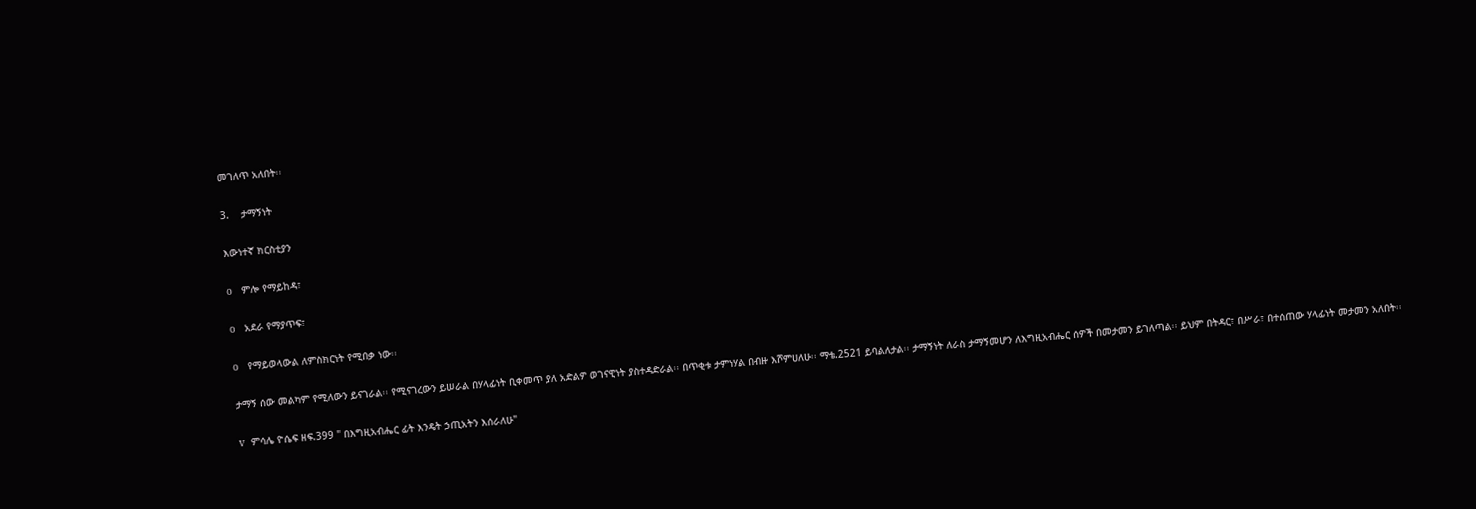መገለጥ አለበት፡፡

3.    ታማኝነት

እውነተኛ ክርስቲያን

o   ምሎ የማይከዳ፣

o   አደራ የማያጥፍ፣

o   የማይወላውል ለምስክርነት የሚበቃ ነው፡፡

ታማኝ ሰው መልካም የሚለውን ይናገራል፡፡ የሚናገረውን ይሠራል በሃላፊነት ቢቀመጥ ያለ አድልዎ ወገናዊነት ያስተዳድራል፡፡ በጥቂቱ ታምነሃል በብዙ እሾምሀለሁ፡፡ ማቴ.2521 ይባልለታል፡፡ ታማኝነት ለራስ ታማኝመሆን ለእግዚአብሔር ሰዎች በመታመን ይገለጣል፡፡ ይህም በትዳር፣ በሥራ፣ በተሰጠው ሃላፊነት መታመን አለበት፡፡

v  ምሳሌ ዮሴፍ ዘፍ.399 " በእግዚአብሔር ፊት እንዴት ኃጢአትን እሰራለሁ"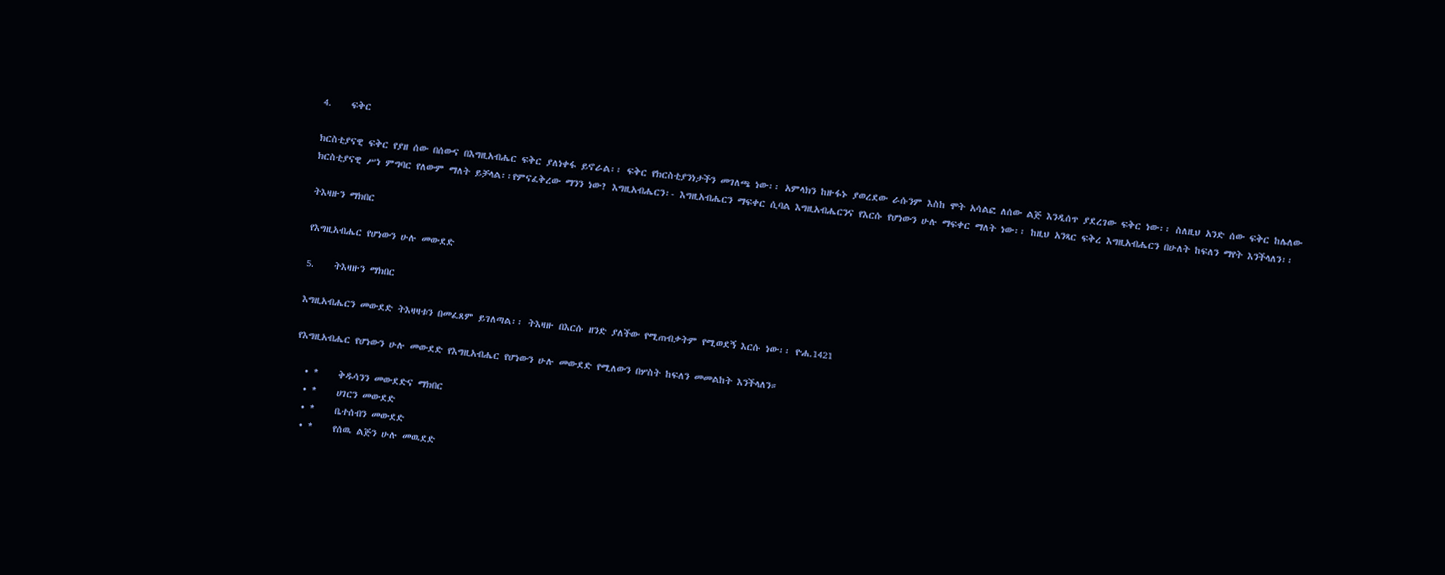4.    ፍቅር

ክርስቲያናዊ ፍቅር የያዘ ሰው በሰውና በእግዚአብሔር ፍቅር ያለነቀፋ ይኖራል፡፡ ፍቅር የክርስቲያንነታችን መገለጫ ነው፡፡ አምላክን ከዙፋኑ ያወረደው ራሱንም እስከ ሞት አሳልፎ ለሰው ልጅ እንዲሰጥ ያደረገው ፍቅር ነው፡፡ ስለዚህ አንድ ሰው ፍቅር ከሌለው ክርስቲያናዊ ሥነ ምግባር የለውም ማለት ይቻላል፡፡የምናፈቅረው ማንን ነው? እግዚአብሔርን፡- እግዚአብሔርን ማፍቀር ሲባል እግዚአብሔርንና የእርሱ የሆነውን ሁሉ ማፍቀር ማለት ነው፡፡ ከዚህ አንጻር ፍቅረ እግዚአብሔርን በሁለት ከፍለን ማየት እንችላለን፡፡

ትእዛዙን ማክበር

የእግዚአብሔር የሆነውን ሁሉ መውደድ

5.    ትእዛዙን ማክበር

እግዚአብሔርን መውደድ ትእዛዛቱን በመፈጸም ይገለጣል፡፡ ትእዛዙ በእርሱ ዘንድ ያለችው የሚጠብቃትም የሚወደኝ እርሱ ነው፡፡ ዮሐ.1421

የእግዚአብሔር የሆነውን ሁሉ መውደድ የእግዚአብሔር የሆነውን ሁሉ መውደድ የሚለውን በሦስት ከፍለን መመልከት እንችላለን።

  • *    ቅዱሳንን መውደድና ማክበር
  • *    ሀገርን መውደድ
  • *    ቤተሰብን መውደድ
  • *    የሰዉ ልጅን ሁሉ መዉደድ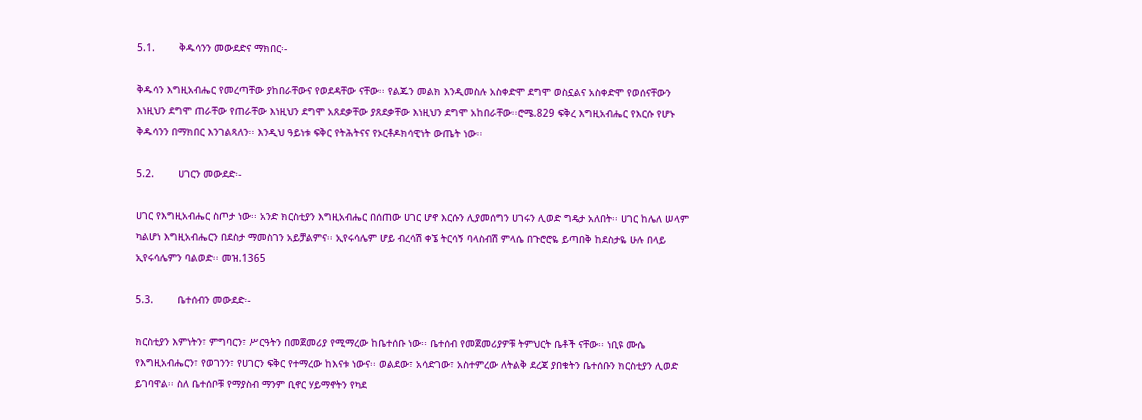5.1.        ቅዱሳንን መውደድና ማክበር፡-

ቅዱሳን እግዚአብሔር የመረጣቸው ያከበራቸውና የወደዳቸው ናቸው፡፡ የልጁን መልክ እንዲመስሉ አስቀድሞ ደግሞ ወስኗልና አስቀድሞ የወሰናቸውን እነዚህን ደግሞ ጠራቸው የጠራቸው እነዚህን ደግሞ አጸደቃቸው ያጸደቃቸው እነዚህን ደግሞ አከበራቸው፡፡ሮሜ.829 ፍቅረ እግዚአብሔር የእርሱ የሆኑ ቅዱሳንን በማክበር እንገልጻለን፡፡ እንዲህ ዓይነቱ ፍቅር የትሕትናና የኦርቶዶክሳዊነት ውጤት ነው፡፡

5.2.        ሀገርን መውደድ፡-

ሀገር የእግዚአብሔር ስጦታ ነው፡፡ አንድ ክርስቲያን እግዚአብሔር በሰጠው ሀገር ሆኖ እርሱን ሊያመሰግን ሀገሩን ሊወድ ግዴታ አለበት፡፡ ሀገር ከሌለ ሠላም ካልሆነ እግዚአብሔርን በደስታ ማመስገን አይቻልምና፡፡ ኢየሩሳሌም ሆይ ብረሳሽ ቀኜ ትርሳኝ ባላስብሽ ምላሴ በጉሮሮዬ ይጣበቅ ከደስታዬ ሁሉ በላይ ኢየሩሳሌምን ባልወድ፡፡ መዝ.1365

5.3.        ቤተሰብን መውደድ፡-

ክርስቲያን እምነትን፣ ምግባርን፣ ሥርዓትን በመጀመሪያ የሚማረው ከቤተሰቡ ነው፡፡ ቤተሰብ የመጀመሪያዎቹ ትምህርት ቤቶች ናቸው፡፡ ነቢዩ ሙሴ የእግዚአብሔርን፣ የወገንን፣ የሀገርን ፍቅር የተማረው ከእናቱ ነውና፡፡ ወልደው፣ አሳድገው፣ አስተምረው ለትልቅ ደረጃ ያበቁትን ቤተሰቡን ክርስቲያን ሊወድ ይገባዋል፡፡ ስለ ቤተሰቦቹ የማያስብ ማንም ቢኖር ሃይማኖትን የካደ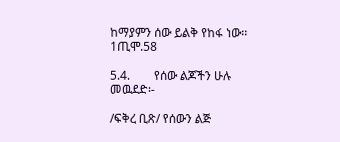ከማያምን ሰው ይልቅ የከፋ ነው፡፡ 1ጢሞ.58

5.4.        የሰው ልጆችን ሁሉ መዉደድ፡-

/ፍቅረ ቢጽ/ የሰውን ልጅ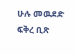ሁሉ መዉደድ ፍቅረ ቢጽ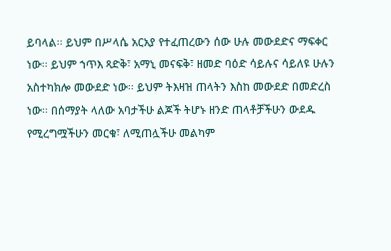ይባላል፡፡ ይህም በሥላሴ አርአያ የተፈጠረውን ሰው ሁሉ መውደድና ማፍቀር ነው፡፡ ይህም ኀጥእ ጻድቅ፣ አማኒ መናፍቅ፣ ዘመድ ባዕድ ሳይሉና ሳይለዩ ሁሉን አስተካክሎ መውደድ ነው፡፡ ይህም ትእዛዝ ጠላትን እስከ መውደድ በመድረስ ነው፡፡ በሰማያት ላለው አባታችሁ ልጆች ትሆኑ ዘንድ ጠላቶቻችሁን ውደዱ የሚረግሟችሁን መርቁ፣ ለሚጠሏችሁ መልካም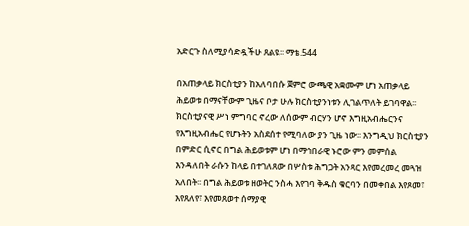አድርጉ ስለሚያሳድዷችሁ ጸልዩ፡፡ ማቴ.544

በአጠቃላይ ክርስቲያን ከአለባበሱ ጀምሮ ውጫዊ አቋሙም ሆነ አጠቃላይ ሕይወቱ በማናቸውም ጊዜና ቦታ ሁሉ ክርስቲያንነቱን ሊገልጥለት ይገባዋል፡፡ ክርስቲያናዊ ሥነ ምግባር ኖረው ለሰውም ብርሃን ሆኖ እግዚአብሔርንና የእግዚአብሔር የሆኑትን አስደሰተ የሚባለው ያን ጊዜ ነው፡፡ እንግዲህ ክርስቲያን በምድር ሲኖር በግል ሕይወቱም ሆነ በማኅበራዊ ኑሮው ምን መምሰል እንዳለበት ራሱን ከላይ በተገለጸው በሦስቱ ሕግጋት አንጻር እየመረመረ መጓዝ አለበት፡፡ በግል ሕይወቱ ዘወትር ንስሓ እየገባ ቅዱስ ቁርባን በመቀበል እየጾመ፣ እየጸለየ፣ እየመጸወተ ሰማያዊ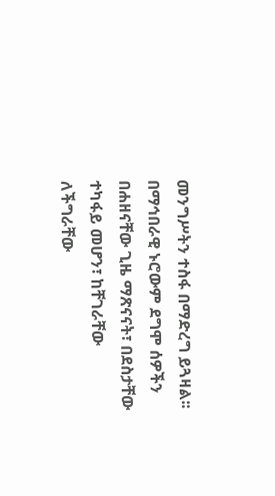መንግሥትን ተስፋ በማድረግ ይጓዛል፡፡  በማኅበራዊ ኑሮውም ደግሞ ሰዎችን በሐዘናቸው ጊዜ ማጽናናት፣ በደስታቸው ተካፋይ መሆን፣ ከቸገራቸው ለችግራቸው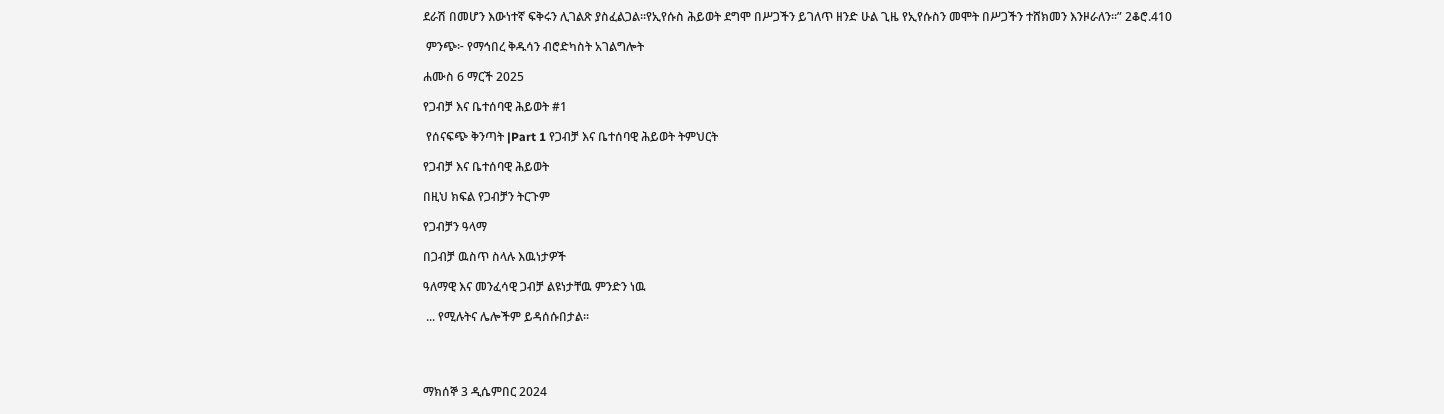ደራሽ በመሆን እውነተኛ ፍቅሩን ሊገልጽ ያስፈልጋል፡፡የኢየሱስ ሕይወት ደግሞ በሥጋችን ይገለጥ ዘንድ ሁል ጊዜ የኢየሱስን መሞት በሥጋችን ተሸክመን እንዞራለን፡፡” 2ቆሮ.410

 ምንጭ፦ የማኅበረ ቅዱሳን ብሮድካስት አገልግሎት

ሐሙስ 6 ማርች 2025

የጋብቻ እና ቤተሰባዊ ሕይወት #1

 የሰናፍጭ ቅንጣት |Part 1 የጋብቻ እና ቤተሰባዊ ሕይወት ትምህርት

የጋብቻ እና ቤተሰባዊ ሕይወት

በዚህ ክፍል የጋብቻን ትርጉም

የጋብቻን ዓላማ

በጋብቻ ዉስጥ ስላሉ እዉነታዎች

ዓለማዊ እና መንፈሳዊ ጋብቻ ልዩነታቸዉ ምንድን ነዉ

 ... የሚሉትና ሌሎችም ይዳሰሱበታል፡፡




ማክሰኞ 3 ዲሴምበር 2024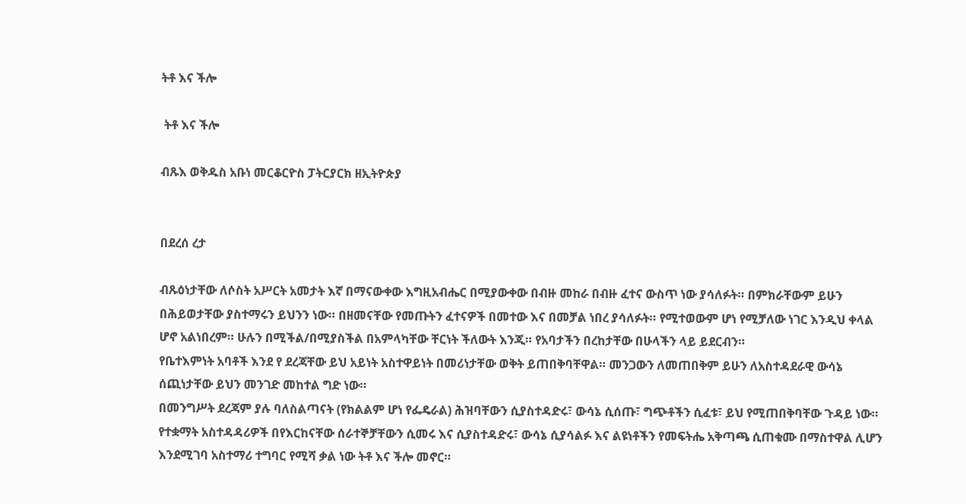ትቶ እና ችሎ

 ትቶ እና ችሎ

ብጹእ ወቅዱስ አቡነ መርቆርዮስ ፓትርያርክ ዘኢትዮጵያ


በደረሰ ረታ

ብጹዕነታቸው ለሶስት አሥርት አመታት እኛ በማናውቀው እግዚአብሔር በሚያውቀው በብዙ መከራ በብዙ ፈተና ውስጥ ነው ያሳለፉት። በምክራቸውም ይሁን በሕይወታቸው ያስተማሩን ይህንን ነው። በዘመናቸው የመጡትን ፈተናዎች በመተው እና በመቻል ነበረ ያሳለፉት። የሚተወውም ሆነ የሚቻለው ነገር እንዲህ ቀላል ሆኖ አልነበረም። ሁሉን በሚችል/በሚያስችል በአምላካቸው ቸርነት ችለውት እንጂ። የአባታችን በረከታቸው በሁላችን ላይ ይደርብን።
የቤተእምነት አባቶች እንደ የ ደረጃቸው ይህ አይነት አስተዋይነት በመሪነታቸው ወቅት ይጠበቅባቸዋል። መንጋውን ለመጠበቅም ይሁን ለአስተዳደራዊ ውሳኔ ሰጪነታቸው ይህን መንገድ መከተል ግድ ነው።
በመንግሥት ደረጃም ያሉ ባለስልጣናት (የክልልም ሆነ የፌዴራል) ሕዝባቸውን ሲያስተዳድሩ፣ ውሳኔ ሲሰጡ፣ ግጭቶችን ሲፈቱ፣ ይህ የሚጠበቅባቸው ጉዳይ ነው።
የተቋማት አስተዳዳሪዎች በየእርከናቸው ሰራተኞቻቸውን ሲመሩ እና ሲያስተዳድሩ፣ ውሳኔ ሲያሳልፉ እና ልዩነቶችን የመፍትሔ አቅጣጫ ሲጠቁሙ በማስተዋል ሊሆን እንደሚገባ አስተማሪ ተግባር የሚሻ ቃል ነው ትቶ እና ችሎ መኖር።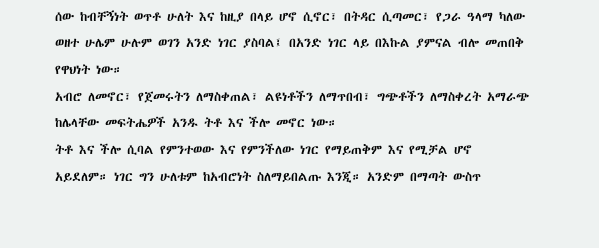ሰው ከብቸኝነት ወጥቶ ሁለት እና ከዚያ በላይ ሆኖ ሲኖር፣ በትዳር ሲጣመር፣ የጋራ ዓላማ ካለው ወዘተ ሁሌም ሁሉም ወገን አንድ ነገር ያስባል፤ በአንድ ነገር ላይ በእኩል ያምናል ብሎ መጠበቅ የዋህነት ነው።
አብሮ ለመኖር፣ የጀመሩትን ለማስቀጠል፣ ልዩነቶችን ለማጥበብ፣ ግጭቶችን ለማስቀረት አማራጭ ከሌላቸው መፍትሔዎች አንዱ ትቶ እና ችሎ መኖር ነው።
ትቶ እና ችሎ ሲባል የምንተወው እና የምንችለው ነገር የማይጠቅም እና የሚቻል ሆኖ አይደለም። ነገር ግን ሁለቱም ከአብሮነት ስለማይበልጡ እንጂ። አንድም በማጣት ውስጥ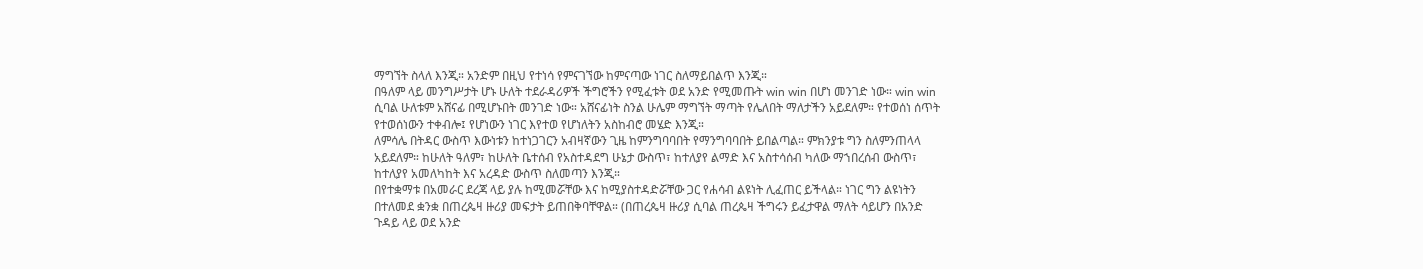ማግኘት ስላለ እንጂ። አንድም በዚህ የተነሳ የምናገኘው ከምናጣው ነገር ስለማይበልጥ እንጂ።
በዓለም ላይ መንግሥታት ሆኑ ሁለት ተደራዳሪዎች ችግሮችን የሚፈቱት ወደ አንድ የሚመጡት win win በሆነ መንገድ ነው። win win ሲባል ሁለቱም አሸናፊ በሚሆኑበት መንገድ ነው። አሸናፊነት ስንል ሁሌም ማግኘት ማጣት የሌለበት ማለታችን አይደለም። የተወሰነ ሰጥት የተወሰነውን ተቀብሎ፤ የሆነውን ነገር እየተወ የሆነለትን አስከብሮ መሄድ እንጂ።
ለምሳሌ በትዳር ውስጥ እውነቱን ከተነጋገርን አብዛኛውን ጊዜ ከምንግባባበት የማንግባባበት ይበልጣል። ምክንያቱ ግን ስለምንጠላላ አይደለም። ከሁለት ዓለም፣ ከሁለት ቤተሰብ የአስተዳደግ ሁኔታ ውስጥ፣ ከተለያየ ልማድ እና አስተሳሰብ ካለው ማኀበረሰብ ውስጥ፣ ከተለያየ አመለካከት እና አረዳድ ውስጥ ስለመጣን እንጂ።
በየተቋማቱ በአመራር ደረጃ ላይ ያሉ ከሚመሯቸው እና ከሚያስተዳድሯቸው ጋር የሐሳብ ልዩነት ሊፈጠር ይችላል። ነገር ግን ልዩነትን በተለመደ ቋንቋ በጠረጴዛ ዙሪያ መፍታት ይጠበቅባቸዋል። (በጠረጴዛ ዙሪያ ሲባል ጠረጴዛ ችግሩን ይፈታዋል ማለት ሳይሆን በአንድ ጉዳይ ላይ ወደ አንድ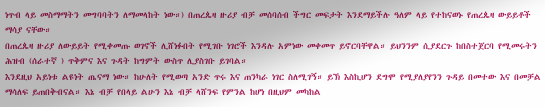ነጥብ ላይ መስማማትን መግባባትን ለማመላከት ነው።) በጠረጴዛ ዙሪያ ብቻ መሰባሰብ ችግር መፍታት እንደማይችሉ ዓለም ላይ የተከናወኑ የጠረጴዛ ውይይቶች ማሳያ ናቸው።
በጠረጴዛ ዙሪያ ለውይይት የሚቀመጡ ወገኖች ሊሸነፉበት የሚገቡ ነገሮች እንዳሉ አምነው መቀመጥ ይኖርባቸዋል። ይህንንም ሲያደርጉ ከበስተጀርባ የሚመሩትን ሕዝብ (ሰራተኛ ) ጥቅምና እና ጉዳት ከግምት ውስጥ ሊያስገቡ ይገባል።
እንደዚህ አይነቱ ልዩነት ጤናማ ነው። ከሁለት የሚወጣ አንድ ጥሩ እና ጠንካራ ነገር ስለሚገኝ። ይኽ እስኪሆን ደግሞ የሚያለያየንን ጉዳይ በመተው እና በመቻል ማሳለፍ ይጠበቅብናል። እኔ ብቻ የበላይ ልሁን እኔ ብቻ ላሸንፍ የምንል ከሆነ በዚህም መካከል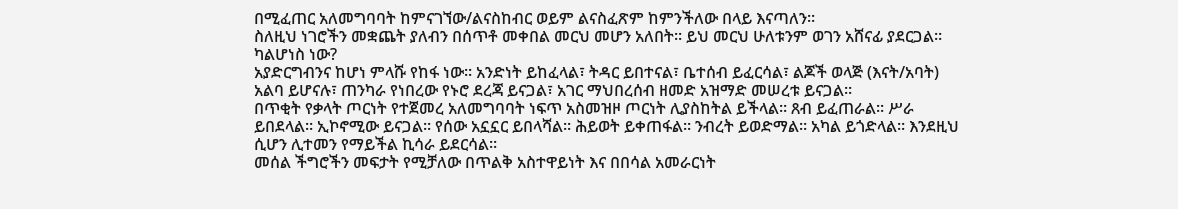በሚፈጠር አለመግባባት ከምናገኘው/ልናስከብር ወይም ልናስፈጽም ከምንችለው በላይ እናጣለን።
ስለዚህ ነገሮችን መቋጨት ያለብን በሰጥቶ መቀበል መርህ መሆን አለበት። ይህ መርህ ሁለቱንም ወገን አሸናፊ ያደርጋል።
ካልሆነስ ነው?
አያድርግብንና ከሆነ ምላሹ የከፋ ነው። አንድነት ይከፈላል፣ ትዳር ይበተናል፣ ቤተሰብ ይፈርሳል፣ ልጆች ወላጅ (እናት/አባት) አልባ ይሆናሉ፣ ጠንካራ የነበረው የኑሮ ደረጃ ይናጋል፣ አገር ማህበረሰብ ዘመድ አዝማድ መሠረቱ ይናጋል።
በጥቂት የቃላት ጦርነት የተጀመረ አለመግባባት ነፍጥ አስመዝዞ ጦርነት ሊያስከትል ይችላል። ጸብ ይፈጠራል። ሥራ ይበደላል። ኢኮኖሚው ይናጋል። የሰው አኗኗር ይበላሻል። ሕይወት ይቀጠፋል። ንብረት ይወድማል። አካል ይጎድላል። እንደዚህ ሲሆን ሊተመን የማይችል ኪሳራ ይደርሳል።
መሰል ችግሮችን መፍታት የሚቻለው በጥልቅ አስተዋይነት እና በበሳል አመራርነት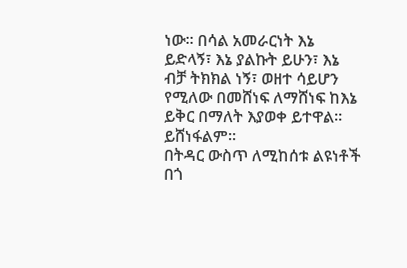ነው። በሳል አመራርነት እኔ ይድላኝ፣ እኔ ያልኩት ይሁን፣ እኔ ብቻ ትክክል ነኝ፣ ወዘተ ሳይሆን የሚለው በመሸነፍ ለማሸነፍ ከእኔ ይቅር በማለት እያወቀ ይተዋል። ይሸነፋልም።
በትዳር ውስጥ ለሚከሰቱ ልዩነቶች በጎ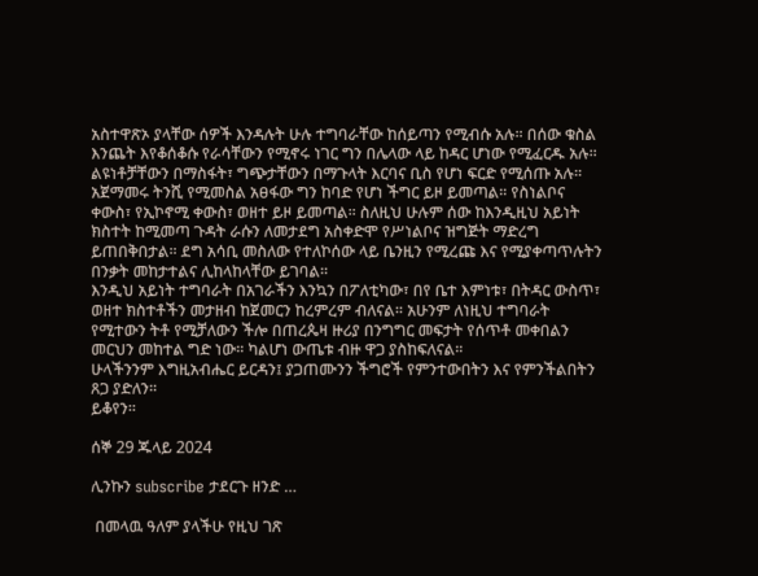አስተዋጽኦ ያላቸው ሰዎች እንዳሉት ሁሉ ተግባራቸው ከሰይጣን የሚብሱ አሉ። በሰው ቁስል እንጨት እየቆሰቆሱ የራሳቸውን የሚኖሩ ነገር ግን በሌላው ላይ ከዳር ሆነው የሚፈርዱ አሉ። ልዩነቶቻቸውን በማስፋት፣ ግጭታቸውን በማጉላት እርባና ቢስ የሆነ ፍርድ የሚሰጡ አሉ።
አጀማመሩ ትንሺ የሚመስል አፀፋው ግን ከባድ የሆነ ችግር ይዞ ይመጣል። የስነልቦና ቀውስ፣ የኢኮኖሚ ቀውስ፣ ወዘተ ይዞ ይመጣል። ስለዚህ ሁሉም ሰው ከእንዲዚህ አይነት ክስተት ከሚመጣ ጉዳት ራሱን ለመታደግ አስቀድሞ የሥነልቦና ዝግጅት ማድረግ ይጠበቅበታል። ደግ አሳቢ መስለው የተለኮሰው ላይ ቤንዚን የሚረጩ እና የሚያቀጣጥሉትን በንቃት መከታተልና ሊከላከላቸው ይገባል።
እንዲህ አይነት ተግባራት በአገራችን እንኳን በፖለቲካው፣ በየ ቤተ እምነቱ፣ በትዳር ውስጥ፣ ወዘተ ክስተቶችን መታዘብ ከጀመርን ከረምረም ብለናል። አሁንም ለነዚህ ተግባራት የሚተውን ትቶ የሚቻለውን ችሎ በጠረጴዛ ዙሪያ በንግግር መፍታት የሰጥቶ መቀበልን መርህን መከተል ግድ ነው። ካልሆነ ውጤቱ ብዙ ዋጋ ያስከፍለናል።
ሁላችንንም እግዚአብሔር ይርዳን፤ ያጋጠሙንን ችግሮች የምንተውበትን እና የምንችልበትን ጸጋ ያድለን።
ይቆየን።

ሰኞ 29 ጁላይ 2024

ሊንኩን subscribe ታደርጉ ዘንድ …

 በመላዉ ዓለም ያላችሁ የዚህ ገጽ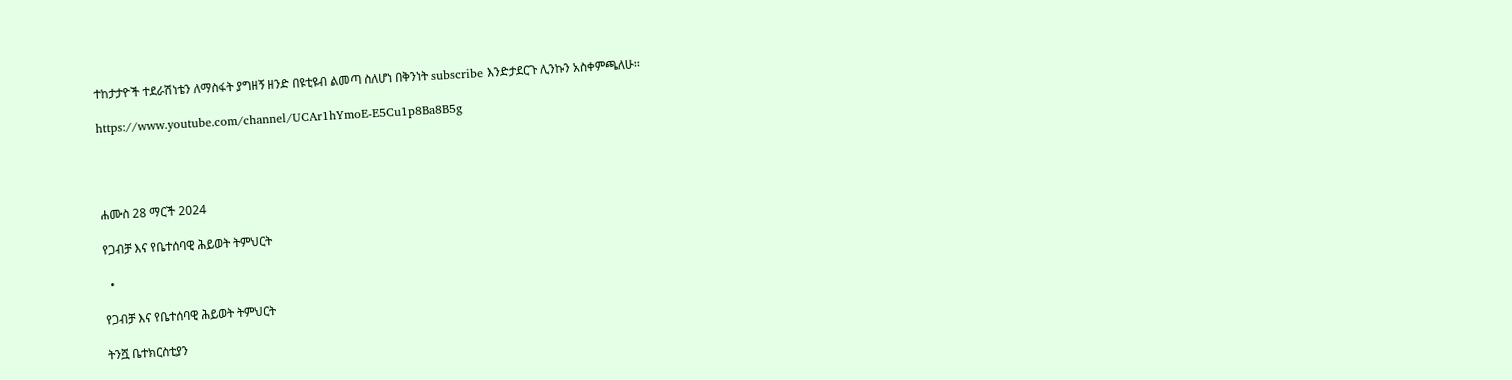ተከታታዮች ተደራሽነቴን ለማስፋት ያግዘኝ ዘንድ በዩቲዩብ ልመጣ ስለሆነ በቅንነት subscribe እንድታደርጉ ሊንኩን አስቀምጫለሁ፡፡

https://www.youtube.com/channel/UCAr1hYmoE-E5Cu1p8Ba8B5g




ሐሙስ 28 ማርች 2024

የጋብቻ እና የቤተሰባዊ ሕይወት ትምህርት

  •

የጋብቻ እና የቤተሰባዊ ሕይወት ትምህርት

ትንሿ ቤተክርስቲያን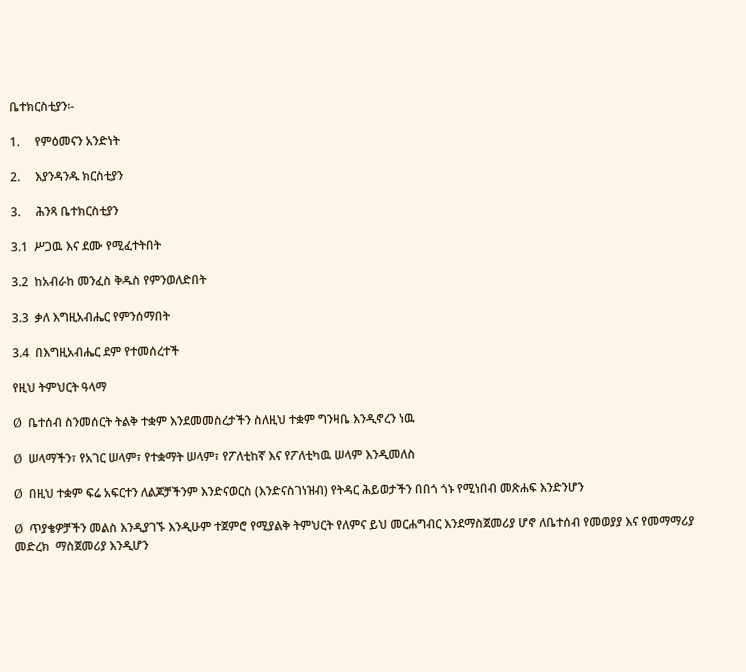ቤተክርስቲያን፡-

1.     የምዕመናን አንድነት

2.     እያንዳንዱ ክርስቲያን

3.     ሕንጻ ቤተክርስቲያን

3.1  ሥጋዉ እና ደሙ የሚፈተትበት

3.2  ከአብራከ መንፈስ ቅዱስ የምንወለድበት

3.3  ቃለ እግዚአብሔር የምንሰማበት

3.4  በእግዚአብሔር ደም የተመሰረተች

የዚህ ትምህርት ዓላማ

Ø  ቤተሰብ ስንመሰርት ትልቅ ተቋም እንደመመስረታችን ስለዚህ ተቋም ግንዛቤ እንዲኖረን ነዉ

Ø  ሠላማችን፣ የአገር ሠላም፣ የተቋማት ሠላም፣ የፖለቲከኛ እና የፖለቲካዉ ሠላም እንዲመለስ

Ø  በዚህ ተቋም ፍሬ አፍርተን ለልጆቻችንም እንድናወርስ (እንድናስገነዝብ) የትዳር ሕይወታችን በበጎ ጎኑ የሚነበብ መጽሐፍ እንድንሆን

Ø  ጥያቄዎቻችን መልስ እንዲያገኙ እንዲሁም ተጀምሮ የሚያልቅ ትምህርት የለምና ይህ መርሐግብር እንደማስጀመሪያ ሆኖ ለቤተሰብ የመወያያ እና የመማማሪያ መድረክ  ማስጀመሪያ እንዲሆን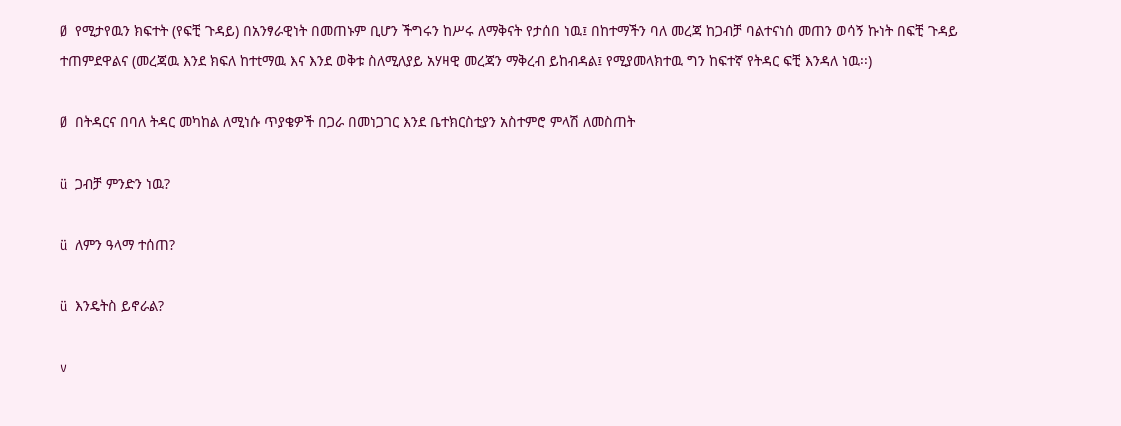Ø  የሚታየዉን ክፍተት (የፍቺ ጉዳይ) በአንፃራዊነት በመጠኑም ቢሆን ችግሩን ከሥሩ ለማቅናት የታሰበ ነዉ፤ በከተማችን ባለ መረጃ ከጋብቻ ባልተናነሰ መጠን ወሳኝ ኩነት በፍቺ ጉዳይ ተጠምደዋልና (መረጃዉ እንደ ክፍለ ከተtማዉ እና እንደ ወቅቱ ስለሚለያይ አሃዛዊ መረጃን ማቅረብ ይከብዳል፤ የሚያመላክተዉ ግን ከፍተኛ የትዳር ፍቺ እንዳለ ነዉ፡፡)

Ø  በትዳርና በባለ ትዳር መካከል ለሚነሱ ጥያቄዎች በጋራ በመነጋገር እንደ ቤተክርስቲያን አስተምሮ ምላሽ ለመስጠት

ü  ጋብቻ ምንድን ነዉ?

ü  ለምን ዓላማ ተሰጠ?

ü  እንዴትስ ይኖራል?

v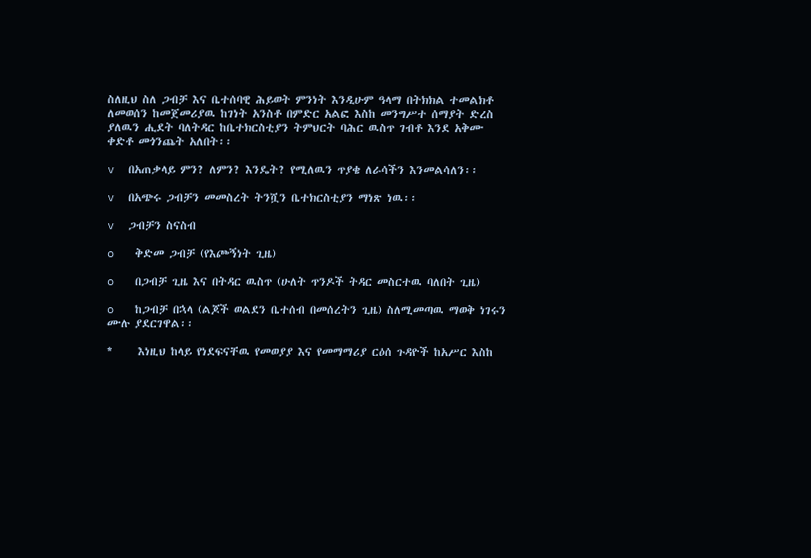ስለዚህ ስለ ጋብቻ እና ቤተሰባዊ ሕይወት ምንነት እንዲሁም ዓላማ በትክክል ተመልክቶ ለመወሰን ከመጀመሪያዉ ከገነት አንስቶ በምድር አልፎ እስከ መንግሥተ ሰማያት ድረስ ያለዉን ሒደት ባለትዳር ከቤተክርስቲያን ትምህርት ባሕር ዉስጥ ገብቶ እንደ አቅሙ ቀድቶ መጎንጨት አለበት፡፡

v  በአጠቃላይ ምን? ለምን? እንዴት? የሚለዉን ጥያቄ ለራሳችን እንመልሳለን፡፡

v  በአጭሩ ጋብቻን መመስረት ትንሿን ቤተክርስቲያን ማነጽ ነዉ፡፡

v  ጋብቻን ስናስብ

o   ቅድመ ጋብቻ (የእጮኝነት ጊዜ)

o   በጋብቻ ጊዜ እና በትዳር ዉስጥ (ሁለት ጥንዶች ትዳር መስርተዉ ባለበት ጊዜ)

o   ከጋብቻ በኋላ (ልጆች ወልደን ቤተሰብ በመሰረትን ጊዜ) ስለሚመጣዉ ማወቅ ነገሩን ሙሉ ያደርገዋል፡፡

*     እነዚህ ከላይ የነደፍናቸዉ የመወያያ እና የመማማሪያ ርዕሰ ጉዳዮች ከአሥር እስከ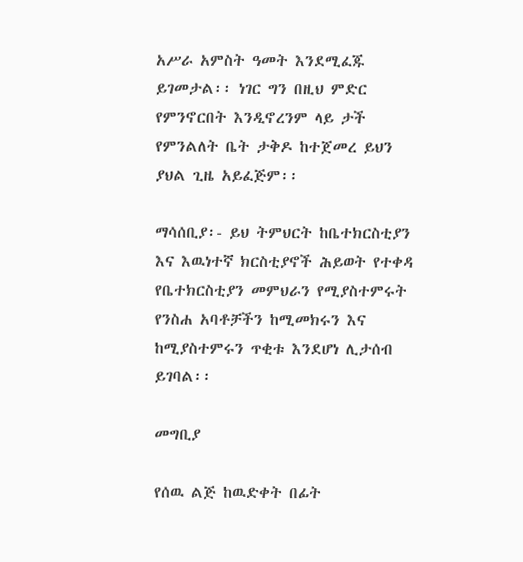አሥራ አምስት ዓመት እንደሚፈጁ ይገመታል፡፡ ነገር ግን በዚህ ምድር የምንኖርበት እንዲኖረንም ላይ ታች የምንልለት ቤት ታቅዶ ከተጀመረ ይህን ያህል ጊዜ አይፈጅም፡፡

ማሳሰቢያ፡- ይህ ትምህርት ከቤተክርስቲያን እና እዉነተኛ ክርስቲያኖች ሕይወት የተቀዳ የቤተክርስቲያን መምህራን የሚያስተምሩት የንስሐ አባቶቻችን ከሚመክሩን እና ከሚያስተምሩን ጥቂቱ እንደሆነ ሊታሰብ ይገባል፡፡

መግቢያ

የሰዉ ልጅ ከዉድቀት በፊት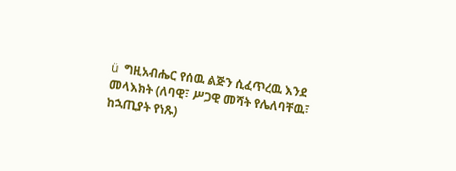ü  ግዚአብሔር የሰዉ ልጅን ሲፈጥረዉ እንደ መላእክት (ለባዊ፣ ሥጋዊ መሻት የሌለባቸዉ፣ ከኋጢያት የነጹ)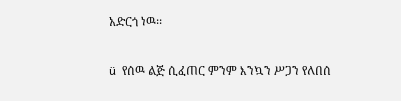አድርጎ ነዉ፡፡

ü  የሰዉ ልጅ ሲፈጠር ምንም እንኳን ሥጋን የለበሰ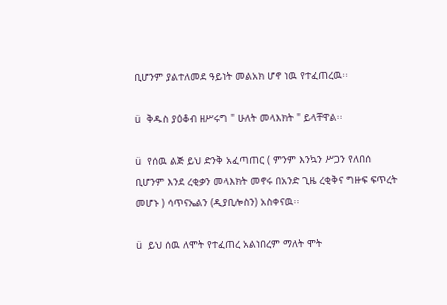ቢሆንም ያልተለመደ ዓይነት መልአክ ሆኖ ነዉ የተፈጠረዉ፡፡

ü  ቅዱስ ያዕቆብ ዘሥሩግ " ሁለት መላእክት " ይላቸዋል፡፡

ü  የሰዉ ልጅ ይህ ድንቅ አፈጣጠር ( ምንም እንኳን ሥጋን የለበሰ ቢሆንም እንደ ረቂቃን መላእክት መኖሩ በአንድ ጊዜ ረቂቅና ግዙፍ ፍጥረት መሆኑ ) ሳጥናኤልን (ዲያቢሎስን) አስቀናዉ፡፡

ü  ይህ ሰዉ ለሞት የተፈጠረ አልነበረም ማለት ሞት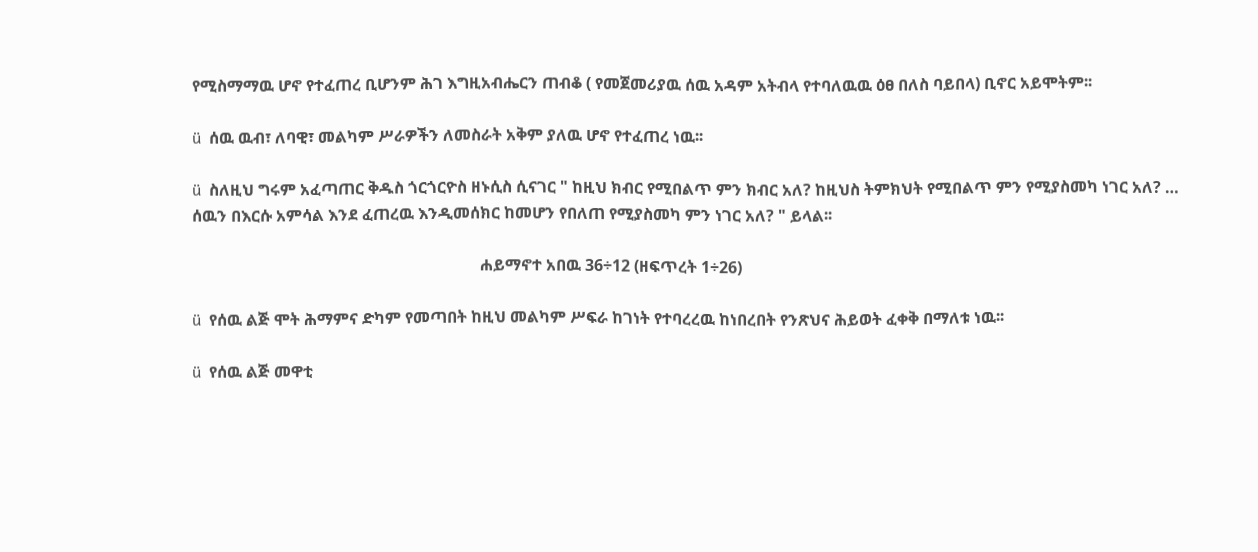የሚስማማዉ ሆኖ የተፈጠረ ቢሆንም ሕገ እግዚአብሔርን ጠብቆ ( የመጀመሪያዉ ሰዉ አዳም አትብላ የተባለዉዉ ዕፀ በለስ ባይበላ) ቢኖር አይሞትም፡፡

ü  ሰዉ ዉብ፣ ለባዊ፣ መልካም ሥራዎችን ለመስራት አቅም ያለዉ ሆኖ የተፈጠረ ነዉ፡፡

ü  ስለዚህ ግሩም አፈጣጠር ቅዱስ ጎርጎርዮስ ዘኑሲስ ሲናገር " ከዚህ ክብር የሚበልጥ ምን ክብር አለ? ከዚህስ ትምክህት የሚበልጥ ምን የሚያስመካ ነገር አለ? … ሰዉን በእርሱ አምሳል እንደ ፈጠረዉ እንዲመሰክር ከመሆን የበለጠ የሚያስመካ ምን ነገር አለ? " ይላል፡፡

                                                                        ሐይማኖተ አበዉ 36÷12 (ዘፍጥረት 1÷26)

ü  የሰዉ ልጅ ሞት ሕማምና ድካም የመጣበት ከዚህ መልካም ሥፍራ ከገነት የተባረረዉ ከነበረበት የንጽህና ሕይወት ፈቀቅ በማለቱ ነዉ፡፡

ü  የሰዉ ልጅ መዋቲ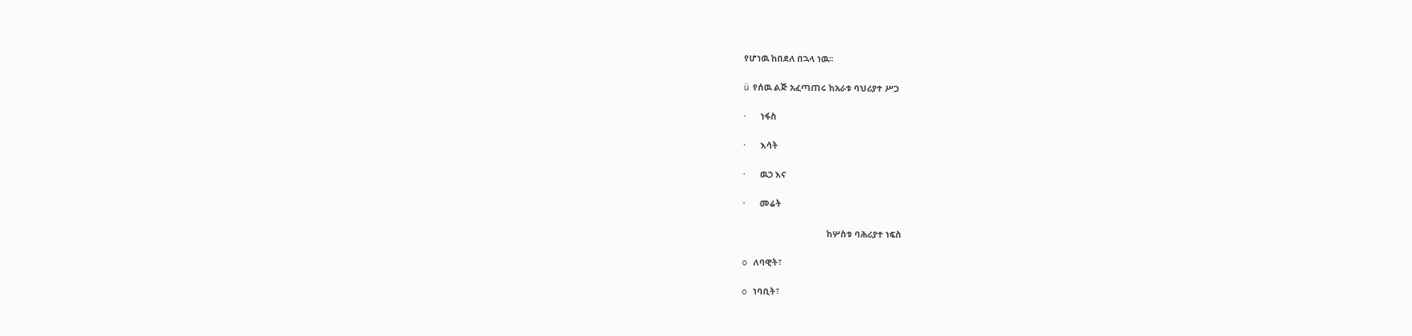የሆነዉ ከበደለ በኋላ ነዉ፡፡

ü  የሰዉ ልጅ አፈጣጠሩ ከአራቱ ባህሪያተ ሥጋ

·       ነፋስ

·       እሳት

·       ዉኃ እና

·       መሬት

                                          ከሦስቱ ባሕሪያተ ነፍስ

o   ለባዊት፣

o   ነባቢት፣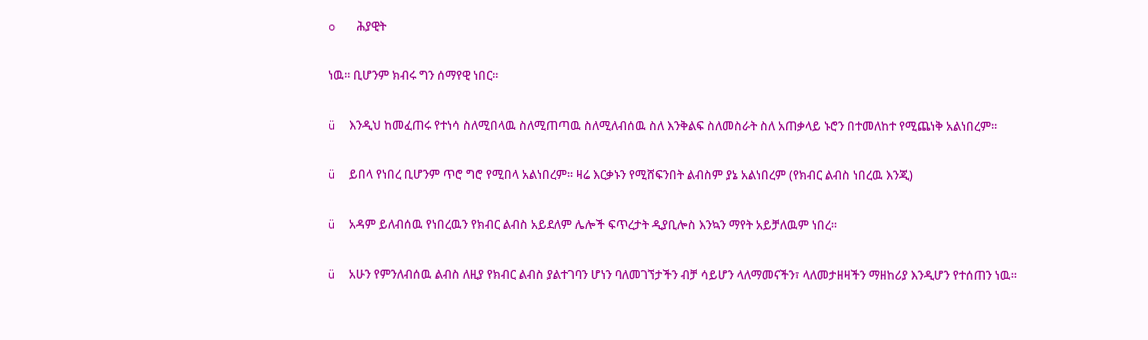o   ሕያዊት

ነዉ፡፡ ቢሆንም ክብሩ ግን ሰማየዊ ነበር፡፡

ü  እንዲህ ከመፈጠሩ የተነሳ ስለሚበላዉ ስለሚጠጣዉ ስለሚለብሰዉ ስለ እንቅልፍ ስለመስራት ስለ አጠቃላይ ኑሮን በተመለከተ የሚጨነቅ አልነበረም፡፡

ü  ይበላ የነበረ ቢሆንም ጥሮ ግሮ የሚበላ አልነበረም፡፡ ዛሬ እርቃኑን የሚሸፍንበት ልብስም ያኔ አልነበረም (የክብር ልብስ ነበረዉ እንጂ)

ü  አዳም ይለብሰዉ የነበረዉን የክብር ልብስ አይደለም ሌሎች ፍጥረታት ዲያቢሎስ እንኳን ማየት አይቻለዉም ነበረ፡፡

ü  አሁን የምንለብሰዉ ልብስ ለዚያ የክብር ልብስ ያልተገባን ሆነን ባለመገኘታችን ብቻ ሳይሆን ላለማመናችን፣ ላለመታዘዛችን ማዘከሪያ እንዲሆን የተሰጠን ነዉ፡፡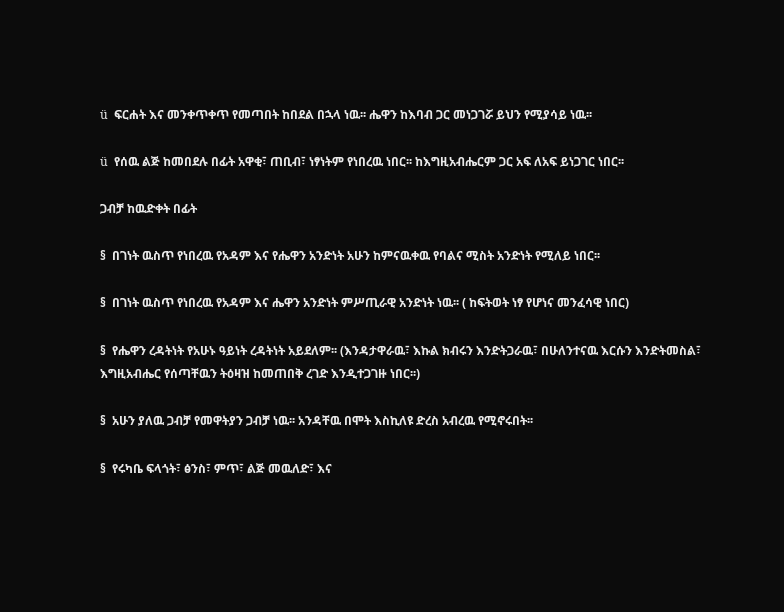ü  ፍርሐት እና መንቀጥቀጥ የመጣበት ከበደል በኋላ ነዉ፡፡ ሔዋን ከእባብ ጋር መነጋገሯ ይህን የሚያሳይ ነዉ፡፡

ü  የሰዉ ልጅ ከመበደሉ በፊት አዋቂ፣ ጠቢብ፣ ነፃነትም የነበረዉ ነበር፡፡ ከእግዚአብሔርም ጋር አፍ ለአፍ ይነጋገር ነበር፡፡

ጋብቻ ከዉድቀት በፊት

§  በገነት ዉስጥ የነበረዉ የአዳም እና የሔዋን አንድነት አሁን ከምናዉቀዉ የባልና ሚስት አንድነት የሚለይ ነበር፡፡

§  በገነት ዉስጥ የነበረዉ የአዳም እና ሔዋን አንድነት ምሥጢራዊ አንድነት ነዉ፡፡ ( ከፍትወት ነፃ የሆነና መንፈሳዊ ነበር)

§  የሔዋን ረዳትነት የአሁኑ ዓይነት ረዳትነት አይደለም፡፡ (እንዳታዋራዉ፣ እኩል ክብሩን እንድትጋራዉ፣ በሁለንተናዉ እርሱን እንድትመስል፣ እግዚአብሔር የሰጣቸዉን ትዕዛዝ ከመጠበቅ ረገድ እንዲተጋገዙ ነበር፡፡)

§  አሁን ያለዉ ጋብቻ የመዋትያን ጋብቻ ነዉ፡፡ አንዳቸዉ በሞት እስኪለዩ ድረስ አብረዉ የሚኖሩበት፡፡

§  የሩካቤ ፍላጎት፣ ፅንስ፣ ምጥ፣ ልጅ መዉለድ፣ እና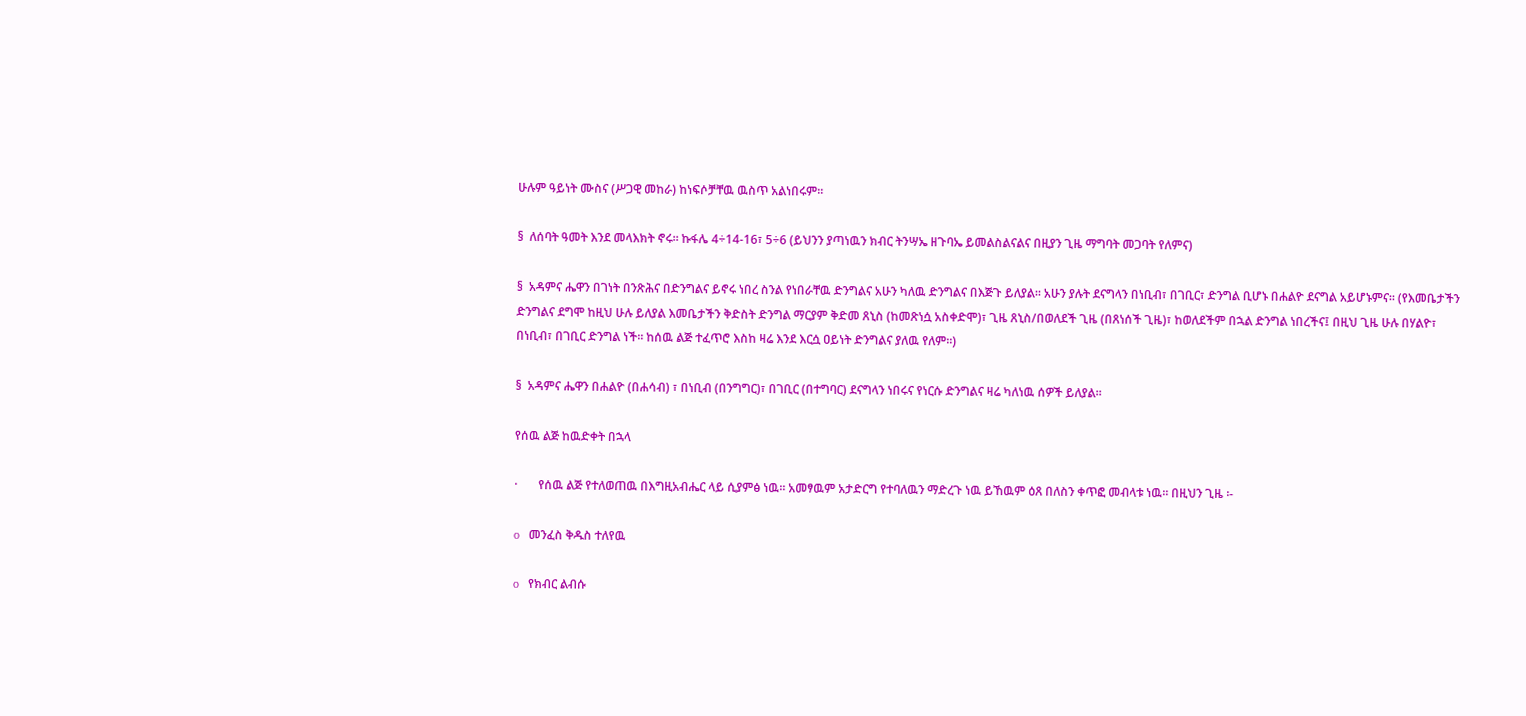ሁሉም ዓይነት ሙስና (ሥጋዊ መከራ) ከነፍሶቻቸዉ ዉስጥ አልነበሩም፡፡

§  ለሰባት ዓመት እንደ መላእክት ኖሩ፡፡ ኩፋሌ 4÷14-16፣ 5÷6 (ይህንን ያጣነዉን ክብር ትንሣኤ ዘጉባኤ ይመልስልናልና በዚያን ጊዜ ማግባት መጋባት የለምና)

§  አዳምና ሔዋን በገነት በንጽሕና በድንግልና ይኖሩ ነበረ ስንል የነበራቸዉ ድንግልና አሁን ካለዉ ድንግልና በእጅጉ ይለያል፡፡ አሁን ያሉት ደናግላን በነቢብ፣ በገቢር፣ ድንግል ቢሆኑ በሐልዮ ደናግል አይሆኑምና፡፡ (የእመቤታችን ድንግልና ደግሞ ከዚህ ሁሉ ይለያል እመቤታችን ቅድስት ድንግል ማርያም ቅድመ ጸኒስ (ከመጽነሷ አስቀድሞ)፣ ጊዜ ጸኒስ/በወለደች ጊዜ (በጸነሰች ጊዜ)፣ ከወለደችም በኋል ድንግል ነበረችና፤ በዚህ ጊዜ ሁሉ በሃልዮ፣ በነቢብ፣ በገቢር ድንግል ነች፡፡ ከሰዉ ልጅ ተፈጥሮ እስከ ዛሬ እንደ እርሷ ዐይነት ድንግልና ያለዉ የለም፡፡)

§  አዳምና ሔዋን በሐልዮ (በሐሳብ) ፣ በነቢብ (በንግግር)፣ በገቢር (በተግባር) ደናግላን ነበሩና የነርሱ ድንግልና ዛሬ ካለነዉ ሰዎች ይለያል፡፡

የሰዉ ልጅ ከዉድቀት በኋላ

·       የሰዉ ልጅ የተለወጠዉ በእግዚአብሔር ላይ ሲያምፅ ነዉ፡፡ አመፃዉም አታድርግ የተባለዉን ማድረጉ ነዉ ይኸዉም ዕጸ በለስን ቀጥፎ መብላቱ ነዉ፡፡ በዚህን ጊዜ ፡-

o   መንፈስ ቅዱስ ተለየዉ

o   የክብር ልብሱ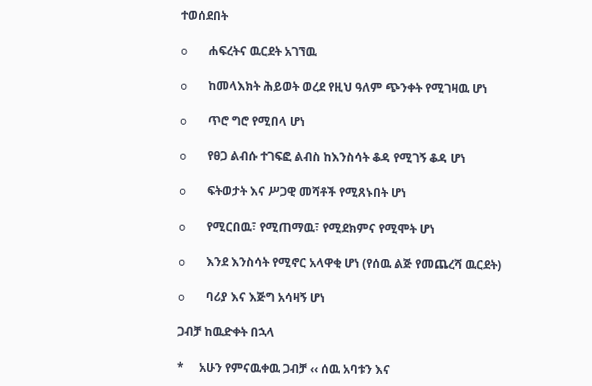ተወሰደበት

o   ሐፍረትና ዉርደት አገኘዉ

o   ከመላእክት ሕይወት ወረደ የዚህ ዓለም ጭንቀት የሚገዛዉ ሆነ

o   ጥሮ ግሮ የሚበላ ሆነ

o   የፀጋ ልብሱ ተገፍፎ ልብስ ከእንስሳት ቆዳ የሚገኝ ቆዳ ሆነ

o   ፍትወታት እና ሥጋዊ መሻቶች የሚጸኑበት ሆነ

o   የሚርበዉ፣ የሚጠማዉ፣ የሚደክምና የሚሞት ሆነ

o   እንደ እንስሳት የሚኖር አላዋቂ ሆነ (የሰዉ ልጅ የመጨረሻ ዉርደት)

o   ባሪያ እና እጅግ አሳዛኝ ሆነ

ጋብቻ ከዉድቀት በኋላ

*     አሁን የምናዉቀዉ ጋብቻ ‹‹ ሰዉ አባቱን እና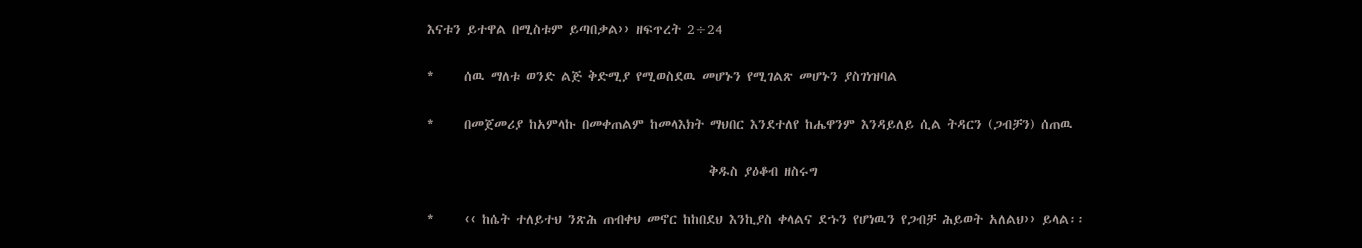እናቱን ይተዋል በሚስቱም ይጣበቃል›› ዘፍጥረት 2÷24

*     ሰዉ ማለቱ ወንድ ልጅ ቅድሚያ የሚወስደዉ መሆኑን የሚገልጽ መሆኑን ያስገነዝባል

*     በመጀመሪያ ከአምላኩ በመቀጠልም ከመላእክት ማህበር እንደተለየ ከሔዋንም እንዳይለይ ሲል ትዳርን (ጋብቻን) ሰጠዉ

                                               ቅዱስ ያዕቆብ ዘስሩግ

*     ‹‹ ከሴት ተለይተህ ንጽሕ ጠብቀህ መኖር ከከበደህ እንኪያስ ቀላልና ደኁን የሆነዉን የጋብቻ ሕይወት አለልህ›› ይላል፡፡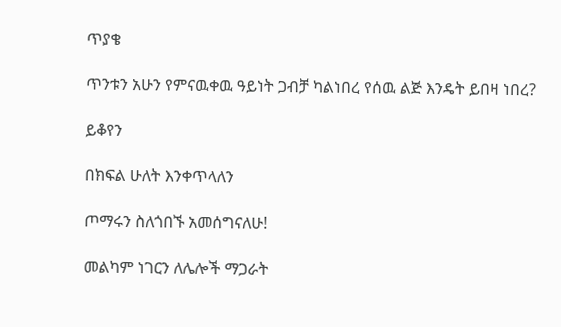ጥያቄ

ጥንቱን አሁን የምናዉቀዉ ዓይነት ጋብቻ ካልነበረ የሰዉ ልጅ እንዴት ይበዛ ነበረ?

ይቆየን

በክፍል ሁለት እንቀጥላለን

ጦማሩን ስለጎበኙ አመሰግናለሁ!

መልካም ነገርን ለሌሎች ማጋራት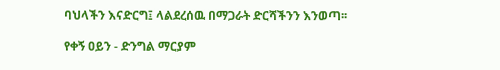ባህላችን እናድርግ፤ ላልደረሰዉ በማጋራት ድርሻችንን እንወጣ፡፡

የቀኝ ዐይን - ድንግል ማርያም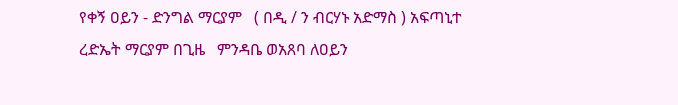የቀኝ ዐይን - ድንግል ማርያም   ( በዲ / ን ብርሃኑ አድማስ ) አፍጣኒተ ረድኤት ማርያም በጊዜ   ምንዳቤ ወአጸባ ለዐይን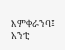እምቀራንባ፤ አንቲ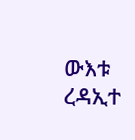ውእቱ ረዳኢተ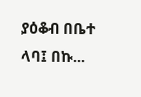ያዕቆብ በቤተ ላባ፤ በኩ...